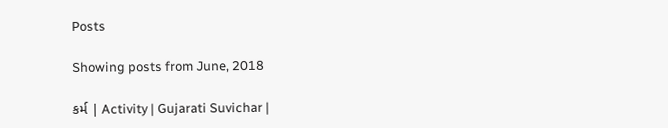Posts

Showing posts from June, 2018

કર્મ | Activity | Gujarati Suvichar |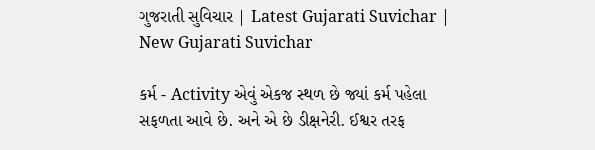ગુજરાતી સુવિચાર | Latest Gujarati Suvichar | New Gujarati Suvichar

કર્મ - Activity એવું એકજ સ્થળ છે જ્યાં કર્મ પહેલા સફળતા આવે છે. અને એ છે ડીક્ષનેરી. ઈશ્વર તરફ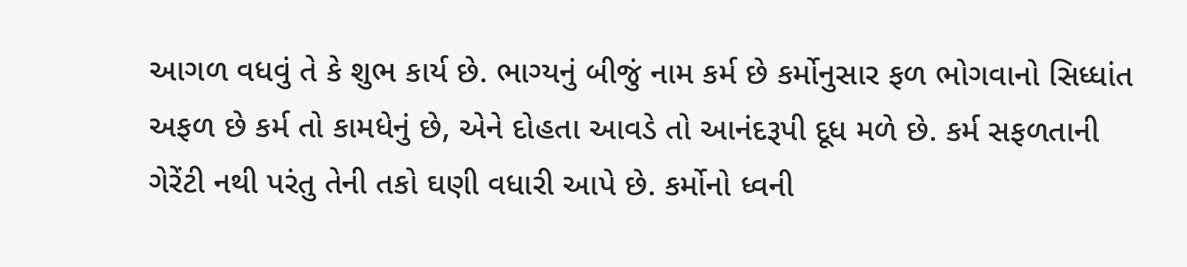આગળ વધવું તે કે શુભ કાર્ય છે. ભાગ્યનું બીજું નામ કર્મ છે કર્મોનુસાર ફળ ભોગવાનો સિધ્ધાંત અફળ છે કર્મ તો કામધેનું છે, એને દોહતા આવડે તો આનંદરૂપી દૂધ મળે છે. કર્મ સફળતાની ગેરેંટી નથી પરંતુ તેની તકો ઘણી વધારી આપે છે. કર્મોનો ધ્વની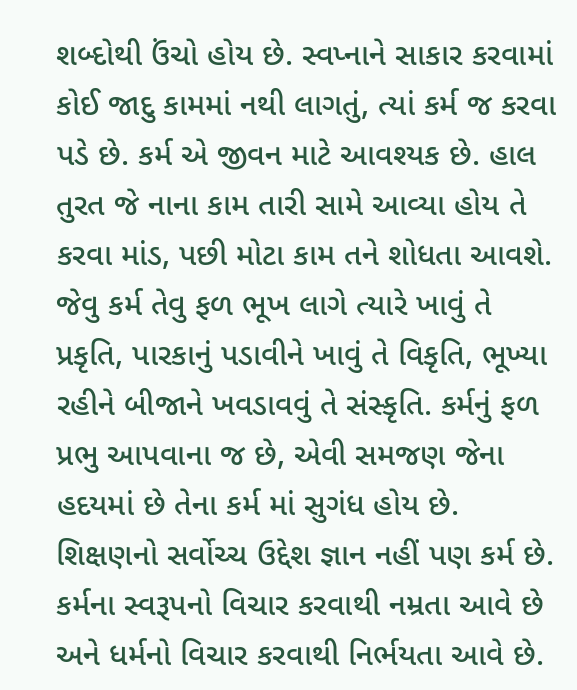શબ્દોથી ઉંચો હોય છે. સ્વપ્નાને સાકાર કરવામાં કોઈ જાદુ કામમાં નથી લાગતું, ત્યાં કર્મ જ કરવા પડે છે. કર્મ એ જીવન માટે આવશ્યક છે. હાલ તુરત જે નાના કામ તારી સામે આવ્યા હોય તે કરવા માંડ, પછી મોટા કામ તને શોધતા આવશે. જેવુ કર્મ તેવુ ફળ ભૂખ લાગે ત્યારે ખાવું તે પ્રકૃતિ, પારકાનું પડાવીને ખાવું તે વિકૃતિ, ભૂખ્યા રહીને બીજાને ખવડાવવું તે સંસ્કૃતિ. કર્મનું ફળ પ્રભુ આપવાના જ છે, એવી સમજણ જેના હદયમાં છે તેના કર્મ માં સુગંધ હોય છે. શિક્ષણનો સર્વોચ્ચ ઉદ્દેશ જ્ઞાન નહીં પણ કર્મ છે. કર્મના સ્વરૂપનો વિચાર કરવાથી નમ્રતા આવે છે અને ધર્મનો વિચાર કરવાથી નિર્ભયતા આવે છે.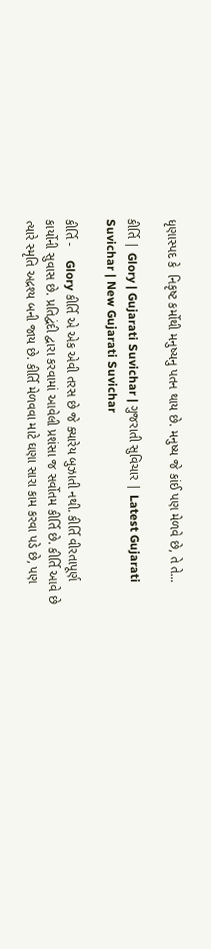ધૃણાસ્પદ કે  નિકૃષ્ટ કર્મોથી મનુષ્યનુ પતન થાય છે. મનુષ્ય જે કાંઈ પણ મેળવે છે, તે તે...

કીર્તિ | Glory | Gujarati Suvichar | ગુજરાતી સુવિચાર | Latest Gujarati Suvichar | New Gujarati Suvichar

કીર્તિ -    Glory કીર્તિ એ એક એવી તરસ છે જે ક્યારેય બુઝાતી નથી. કીર્તિ વીરતાપૂર્ણ કાર્યોની સુવાસ છે. પ્રતિદ્વંદી દ્વારા કરવામાં આવેલી પ્રશંસા જ સર્વોતમ કીર્તિ છે. કીર્તિ આવે છે ત્યારે સ્મૃતિ અદ્રશ્ય બની જાય છે. કીર્તિ મેળવવા માટે ઘણા સારા કામ કરવા પડે છે, પણ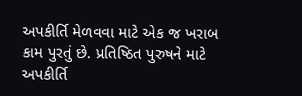અપકીર્તિ મેળવવા માટે એક જ ખરાબ કામ પુરતું છે. પ્રતિષ્ઠિત પુરુષને માટે અપકીર્તિ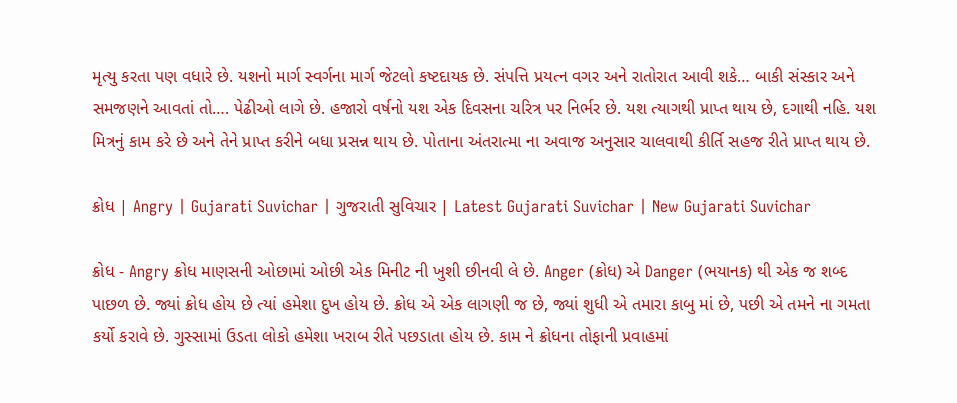મૃત્યુ કરતા પણ વધારે છે. યશનો માર્ગ સ્વર્ગના માર્ગ જેટલો કષ્ટદાયક છે. સંપત્તિ પ્રયત્ન વગર અને રાતોરાત આવી શકે… બાકી સંસ્કાર અને સમજણને આવતાં તો…. પેઢીઓ લાગે છે. હજારો વર્ષનો યશ એક દિવસના ચરિત્ર પર નિર્ભર છે. યશ ત્યાગથી પ્રાપ્ત થાય છે, દગાથી નહિ. યશ મિત્રનું કામ કરે છે અને તેને પ્રાપ્ત કરીને બધા પ્રસન્ન થાય છે. પોતાના અંતરાત્મા ના અવાજ અનુસાર ચાલવાથી કીર્તિ સહજ રીતે પ્રાપ્ત થાય છે.

ક્રોધ | Angry | Gujarati Suvichar | ગુજરાતી સુવિચાર | Latest Gujarati Suvichar | New Gujarati Suvichar

ક્રોધ - Angry ક્રોધ માણસની ઓછામાં ઓછી એક મિનીટ ની ખુશી છીનવી લે છે. Anger (ક્રોધ) એ Danger (ભયાનક) થી એક જ શબ્દ પાછળ છે. જ્યાં ક્રોધ હોય છે ત્યાં હમેશા દુખ હોય છે. ક્રોધ એ એક લાગણી જ છે, જ્યાં શુધી એ તમારા કાબુ માં છે, પછી એ તમને ના ગમતા કર્યો કરાવે છે. ગુસ્સામાં ઉડતા લોકો હમેશા ખરાબ રીતે પછડાતા હોય છે. કામ ને ક્રોધના તોફાની પ્રવાહમાં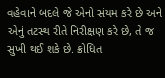વહેવાને બદલે જે એનો સંયમ કરે છે અને એનું તટસ્થ રીતે નિરીક્ષણ કરે છે, તે જ સુખી થઈ શકે છે. ક્રોધિત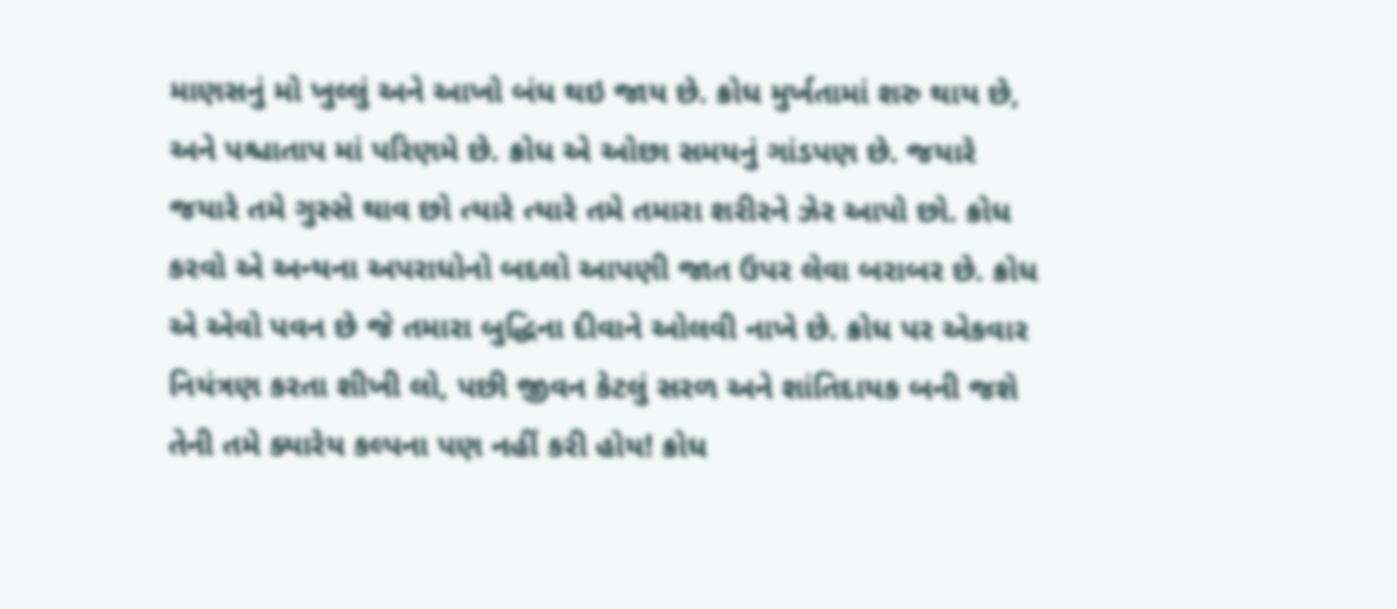માણસનું મો ખુલ્લું અને આખો બંધ થઇ જાય છે. ક્રોધ મુર્ખતામાં શરુ થાય છે, અને પશ્ચાતાપ માં પરિણમે છે. ક્રોધ એ ઓછા સમયનું ગાંડપણ છે. જયારે જયારે તમે ગુસ્સે થાવ છો ત્યારે ત્યારે તમે તમારા શરીરને ઝેર આપો છો. ક્રોધ કરવો એ અન્યના અપરાધોનો બદલો આપણી જાત ઉપર લેવા બરાબર છે. ક્રોધ એ એવો પવન છે જે તમારા બુદ્ધિના દીવાને ઓલવી નાખે છે. ક્રોધ પર એકવાર નિયંત્રણ કરતા શીખી લો, પછી જીવન કેટલું સરળ અને શાંતિદાયક બની જશે તેની તમે ક્યારેય કલ્પના પણ નહીં કરી હોય! ક્રોધ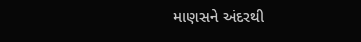માણસને અંદરથી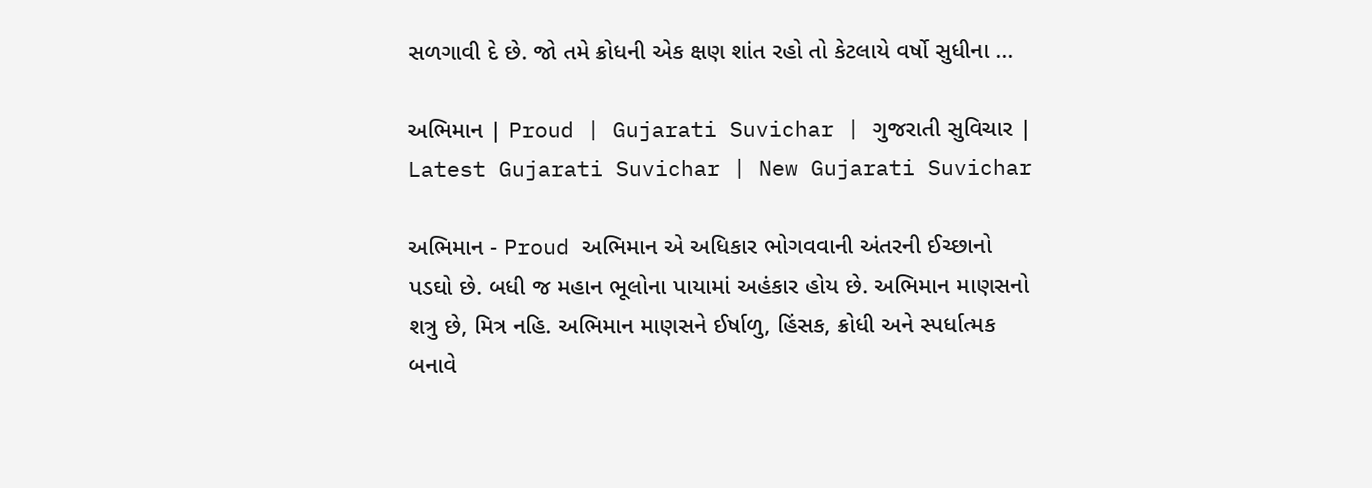સળગાવી દે છે. જો તમે ક્રોધની એક ક્ષણ શાંત રહો તો કેટલાયે વર્ષો સુધીના ...

અભિમાન | Proud | Gujarati Suvichar | ગુજરાતી સુવિચાર | Latest Gujarati Suvichar | New Gujarati Suvichar

અભિમાન - Proud અભિમાન એ અધિકાર ભોગવવાની અંતરની ઈચ્છાનો પડઘો છે. બધી જ મહાન ભૂલોના પાયામાં અહંકાર હોય છે. અભિમાન માણસનો શત્રુ છે, મિત્ર નહિ. અભિમાન માણસને ઈર્ષાળુ, હિંસક, ક્રોધી અને સ્પર્ધાત્મક બનાવે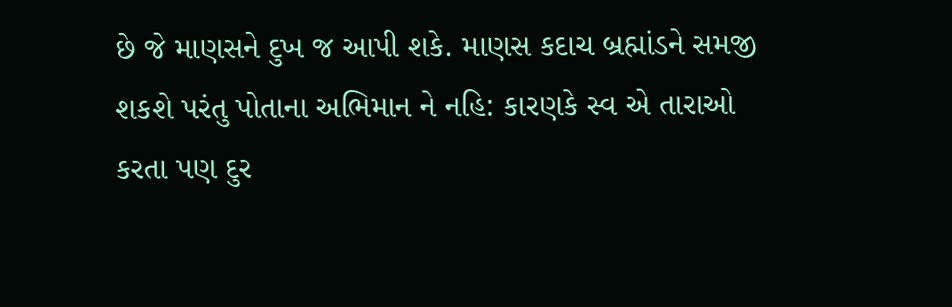છે જે માણસને દુખ જ આપી શકે. માણસ કદાચ બ્રહ્માંડને સમજી શકશે પરંતુ પોતાના અભિમાન ને નહિ: કારણકે સ્વ એ તારાઓ કરતા પણ દુર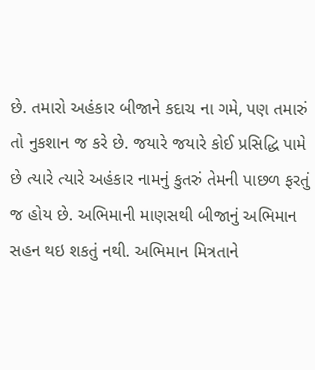છે. તમારો અહંકાર બીજાને કદાચ ના ગમે, પણ તમારું તો નુકશાન જ કરે છે. જયારે જયારે કોઈ પ્રસિદ્ધિ પામે છે ત્યારે ત્યારે અહંકાર નામનું કુતરું તેમની પાછળ ફરતું જ હોય છે. અભિમાની માણસથી બીજાનું અભિમાન સહન થઇ શકતું નથી. અભિમાન મિત્રતાને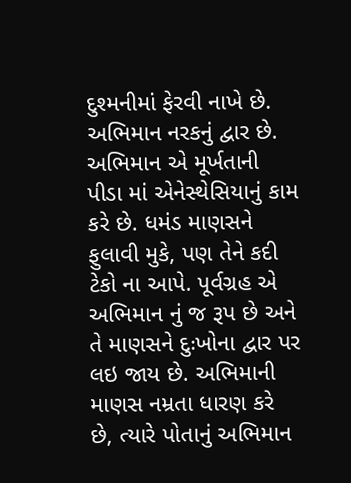દુશ્મનીમાં ફેરવી નાખે છે. અભિમાન નરકનું દ્વાર છે. અભિમાન એ મૂર્ખતાની પીડા માં એનેસ્થેસિયાનું કામ કરે છે. ધમંડ માણસને ફુલાવી મુકે, પણ તેને કદી ટેકો ના આપે. પૂર્વગ્રહ એ અભિમાન નું જ રૂપ છે અને તે માણસને દુઃખોના દ્વાર પર લઇ જાય છે. અભિમાની માણસ નમ્રતા ધારણ કરે છે, ત્યારે પોતાનું અભિમાન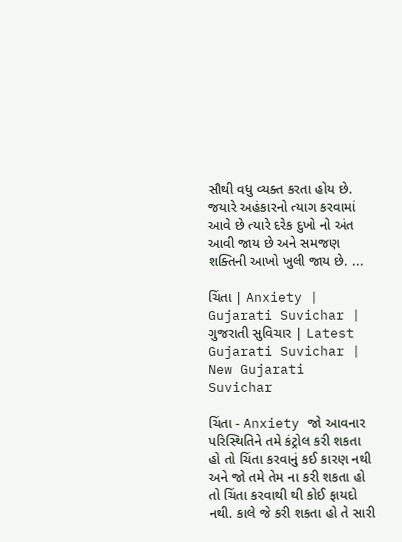સૌથી વધુ વ્યક્ત કરતા હોય છે. જયારે અહંકારનો ત્યાગ કરવામાં આવે છે ત્યારે દરેક દુખો નો અંત આવી જાય છે અને સમજણ શક્તિની આખો ખુલી જાય છે. ...

ચિંતા | Anxiety | Gujarati Suvichar | ગુજરાતી સુવિચાર | Latest Gujarati Suvichar | New Gujarati Suvichar

ચિંતા - Anxiety જો આવનાર પરિસ્થિતિને તમે કંટ્રોલ કરી શકતા હો તો ચિંતા કરવાનું કઈ કારણ નથી અને જો તમે તેમ ના કરી શકતા હો તો ચિંતા કરવાથી થી કોઈ ફાયદો નથી. કાલે જે કરી શકતા હો તે સારી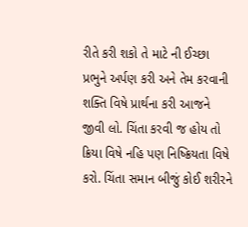રીતે કરી શકો તે માટે ની ઈચ્છા પ્રભુને અર્પણ કરી અને તેમ કરવાની શક્તિ વિષે પ્રાર્થના કરી આજને જીવી લો. ચિંતા કરવી જ હોય તો ક્રિયા વિષે નહિ પણ નિષ્ક્રિયતા વિષે કરો. ચિંતા સમાન બીજું કોઈ શરીરને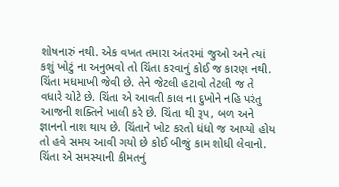શોષનારું નથી. એક વખત તમારા અંતરમાં જુઓ અને ત્યાં કશું ખોટું ના અનુભવો તો ચિંતા કરવાનું કોઈ જ કારણ નથી. ચિંતા મધમાખી જેવી છે. તેને જેટલી હટાવો તેટલી જ તે વધારે ચોટે છે. ચિંતા એ આવતી કાલ ના દુખોને નહિ પરંતુ આજની શક્તિને ખાલી કરે છે. ચિંતા થી રૂપ, બળ અને જ્ઞાનનો નાશ થાય છે. ચિંતાને ખોટ કરતો ધંધો જ આપ્યો હોય તો હવે સમય આવી ગયો છે કોઈ બીજું કામ શોધી લેવાનો. ચિંતા એ સમસ્યાની કીમતનું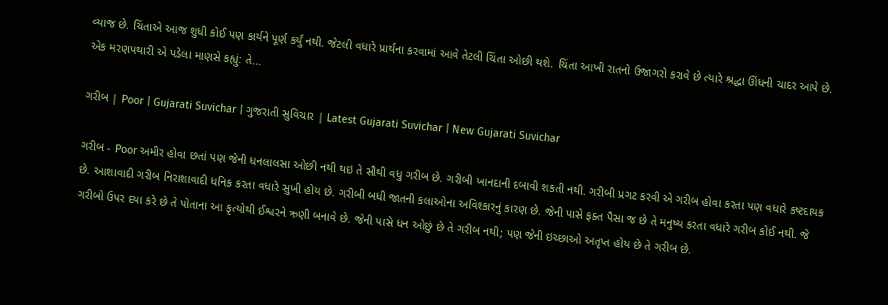વ્યાજ છે. ચિંતાએ આજ શુધી કોઈ પણ કાર્યને પૂર્ણ કર્યું નથી. જેટલી વધારે પ્રાર્થના કરવામાં આવે તેટલી ચિંતા ઓછી થશે. ચિંતા આખી રાતનો ઉજાગરો કરાવે છે ત્યારે શ્રદ્ધા ઊંધની ચાદર આપે છે. એક મરણપથારી એ પડેલા માણસે કહ્યું: તે...

ગરીબ | Poor | Gujarati Suvichar | ગુજરાતી સુવિચાર | Latest Gujarati Suvichar | New Gujarati Suvichar

ગરીબ - Poor અમીર હોવા છતાં પણ જેની ધનલાલસા ઓછી નથી થઇ તે સૌથી વધુ ગરીબ છે. ગરીબી ખાનદાની દબાવી શકતી નથી. ગરીબી પ્રગટ કરવી એ ગરીબ હોવા કરતા પણ વધારે કષ્ટદાયક છે. આશાવાદી ગરીબ નિરાશાવાદી ધનિક કરતા વધારે સુખી હોય છે. ગરીબી બધી જાતની કલાઓના અવિશ્કારનું કારણ છે. જેની પાસે ફક્ત પૈસા જ છે તે મનુષ્ય કરતા વધારે ગરીબ કોઈ નથી. જે ગરીબો ઉપર દયા કરે છે તે પોતાના આ કૃત્યોથી ઈશ્વરને ઋણી બનાવે છે. જેની પાસે ધન ઓછું છે તે ગરીબ નથી; પણ જેની ઇચ્છાઓ અતૃપ્ત હોય છે તે ગરીબ છે.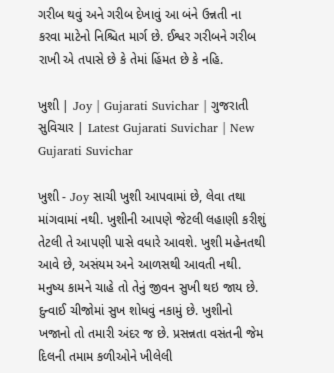ગરીબ થવું અને ગરીબ દેખાવું આ બંને ઉન્નતી ના કરવા માટેનો નિશ્ચિત માર્ગ છે. ઈશ્વર ગરીબને ગરીબ રાખી એ તપાસે છે કે તેમાં હિંમત છે કે નહિ.

ખુશી | Joy | Gujarati Suvichar | ગુજરાતી સુવિચાર | Latest Gujarati Suvichar | New Gujarati Suvichar

ખુશી - Joy સાચી ખુશી આપવામાં છે, લેવા તથા માંગવામાં નથી. ખુશીની આપણે જેટલી લહાણી કરીશું તેટલી તે આપણી પાસે વધારે આવશે. ખુશી મહેનતથી આવે છે, અસંયમ અને આળસથી આવતી નથી. મનુષ્ય કામને ચાહે તો તેનું જીવન સુખી થઇ જાય છે. દુન્વાઈ ચીજોમાં સુખ શોધવું નકામું છે. ખુશીનો ખજાનો તો તમારી અંદર જ છે. પ્રસન્નતા વસંતની જેમ દિલની તમામ કળીઓને ખીલેલી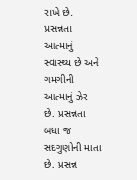રાખે છે. પ્રસન્નતા આત્માનું સ્વાસ્થ્ય છે અને ગમગીની આત્માનું ઝેર છે. પ્રસન્નતા બધા જ સદગુણોની માતા છે. પ્રસન્ન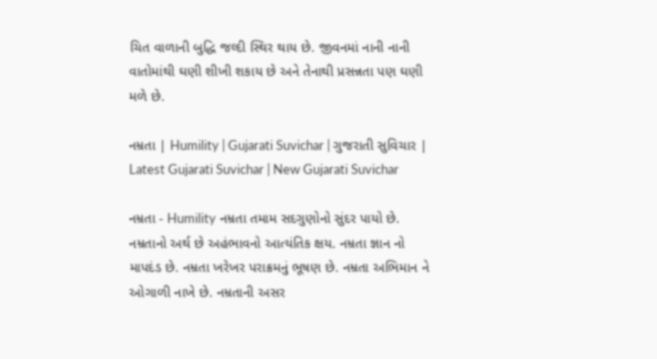ચિત વાળાની બુદ્ધિ જલ્દી સ્થિર થાય છે. જીવનમાં નાની નાની વાતોમાંથી ઘણી શીખી શકાય છે અને તેનાથી પ્રસન્નતા પણ ઘણી મળે છે.

નમ્રતા | Humility | Gujarati Suvichar | ગુજરાતી સુવિચાર | Latest Gujarati Suvichar | New Gujarati Suvichar

નમ્રતા - Humility નમ્રતા તમામ સદગુણોનો સુંદર પાયો છે. નમ્રતાનો અર્થ છે અહંભાવનો આત્યંતિક ક્ષય. નમ્રતા જ્ઞાન નો માપદંડ છે. નમ્રતા ખરેખર પરાક્રમનું ભૂષણ છે. નમ્રતા અભિમાન ને ઓગાળી નાખે છે. નમ્રતાની અસર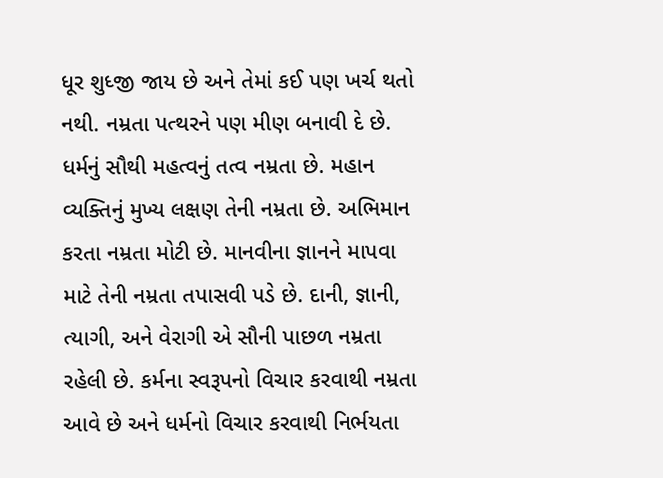ધૂર શુધ્જી જાય છે અને તેમાં કઈ પણ ખર્ચ થતો નથી. નમ્રતા પત્થરને પણ મીણ બનાવી દે છે. ધર્મનું સૌથી મહત્વનું તત્વ નમ્રતા છે. મહાન વ્યક્તિનું મુખ્ય લક્ષણ તેની નમ્રતા છે. અભિમાન કરતા નમ્રતા મોટી છે. માનવીના જ્ઞાનને માપવા માટે તેની નમ્રતા તપાસવી પડે છે. દાની, જ્ઞાની, ત્યાગી, અને વેરાગી એ સૌની પાછળ નમ્રતા રહેલી છે. કર્મના સ્વરૂપનો વિચાર કરવાથી નમ્રતા આવે છે અને ધર્મનો વિચાર કરવાથી નિર્ભયતા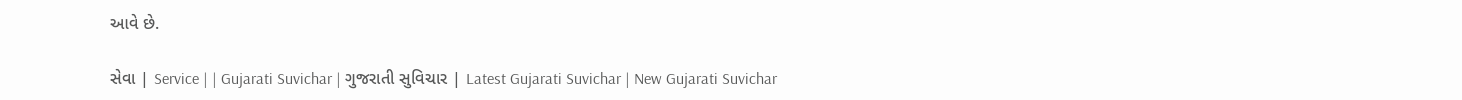આવે છે.

સેવા | Service | | Gujarati Suvichar | ગુજરાતી સુવિચાર | Latest Gujarati Suvichar | New Gujarati Suvichar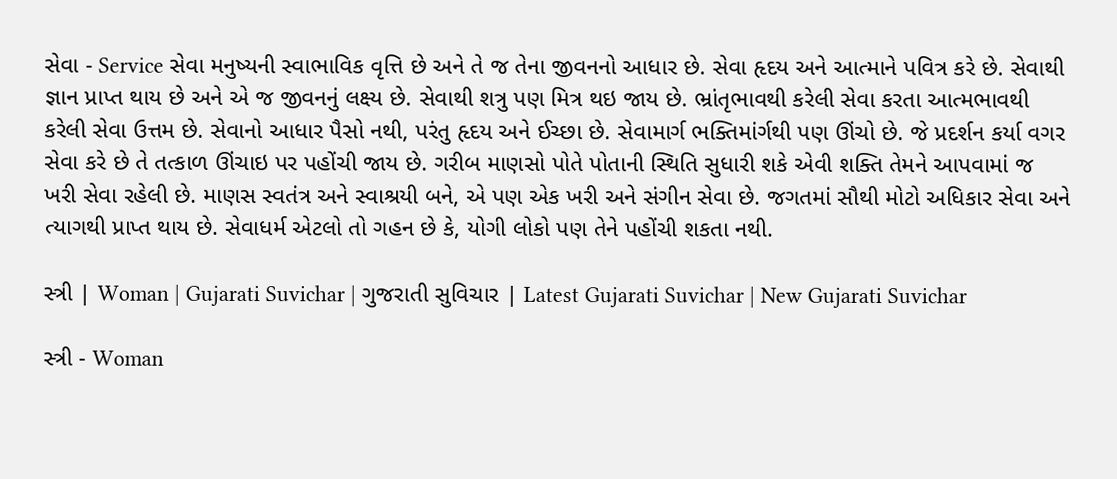સેવા - Service સેવા મનુષ્યની સ્વાભાવિક વૃત્તિ છે અને તે જ તેના જીવનનો આધાર છે. સેવા હૃદય અને આત્માને પવિત્ર કરે છે. સેવાથી જ્ઞાન પ્રાપ્ત થાય છે અને એ જ જીવનનું લક્ષ્ય છે. સેવાથી શત્રુ પણ મિત્ર થઇ જાય છે. ભ્રાંતૃભાવથી કરેલી સેવા કરતા આત્મભાવથી કરેલી સેવા ઉત્તમ છે. સેવાનો આધાર પૈસો નથી, પરંતુ હૃદય અને ઈચ્છા છે. સેવામાર્ગ ભક્તિમાંર્ગથી પણ ઊંચો છે. જે પ્રદર્શન કર્યા વગર સેવા કરે છે તે તત્કાળ ઊંચાઇ પર પહોંચી જાય છે. ગરીબ માણસો પોતે પોતાની સ્થિતિ સુધારી શકે એવી શક્તિ તેમને આપવામાં જ ખરી સેવા રહેલી છે. માણસ સ્વતંત્ર અને સ્વાશ્રયી બને, એ પણ એક ખરી અને સંગીન સેવા છે. જગતમાં સૌથી મોટો અધિકાર સેવા અને ત્યાગથી પ્રાપ્ત થાય છે. સેવાધર્મ એટલો તો ગહન છે કે, યોગી લોકો પણ તેને પહોંચી શકતા નથી.

સ્ત્રી | Woman | Gujarati Suvichar | ગુજરાતી સુવિચાર | Latest Gujarati Suvichar | New Gujarati Suvichar

સ્ત્રી - Woman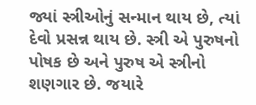જ્યાં સ્ત્રીઓનું સન્માન થાય છે, ત્યાં દેવો પ્રસન્ન થાય છે. સ્ત્રી એ પુરુષનો પોષક છે અને પુરુષ એ સ્ત્રીનો શણગાર છે. જયારે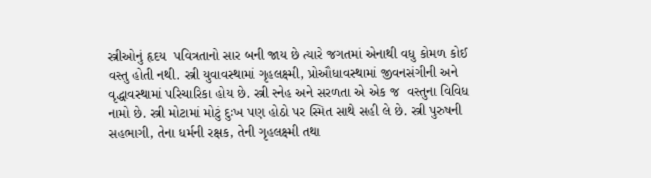સ્ત્રીઓનું હૃદય  પવિત્રતાનો સાર બની જાય છે ત્યારે જગતમાં એનાથી વધુ કોમળ કોઈ વસ્તુ હોતી નથી. સ્ત્રી યુવાવસ્થામાં ગૃહલક્ષ્મી, પ્રોઔધાવસ્થામાં જીવનસંગીની અને વૃદ્ધાવસ્થામાં પરિચારિકા હોય છે. સ્ત્રી સ્નેહ અને સરળતા એ એક જ  વસ્તુના વિવિધ નામો છે. સ્ત્રી મોટામાં મોટું દુઃખ પણ હોઠો પર સ્મિત સાથે સહી લે છે. સ્ત્રી પુરુષની સહભાગી, તેના ધર્મની રક્ષક, તેની ગૃહલક્ષ્મી તથા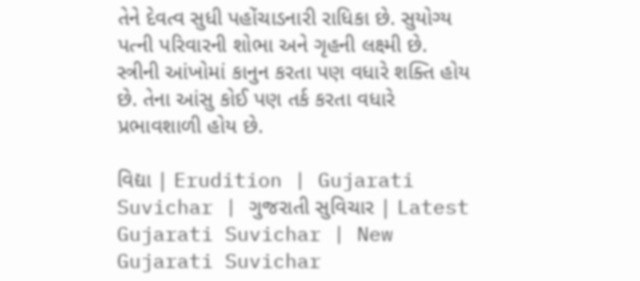તેને દેવત્વ સુધી પહોંચાડનારી રાધિકા છે. સુયોગ્ય પત્ની પરિવારની શોભા અને ગૃહની લક્ષ્મી છે. સ્ત્રીની આંખોમાં કાનુન કરતા પણ વધારે શક્તિ હોય છે. તેના આંસુ કોઈ પણ તર્ક કરતા વધારે પ્રભાવશાળી હોય છે.

વિદ્યા | Erudition | Gujarati Suvichar | ગુજરાતી સુવિચાર | Latest Gujarati Suvichar | New Gujarati Suvichar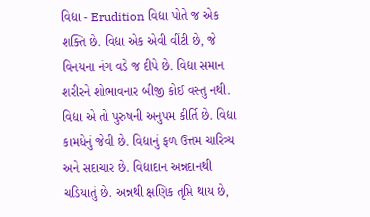વિદ્યા - Erudition વિદ્યા પોતે જ એક શક્તિ છે. વિદ્યા એક એવી વીંટી છે, જે વિનયના નંગ વડે જ દીપે છે. વિદ્યા સમાન શરીરને શોભાવનાર બીજી કોઈ વસ્તુ નથી. વિદ્યા એ તો પુરુષની અનુપમ કીર્તિ છે. વિદ્યા કામધેનું જેવી છે. વિદ્યાનું ફળ ઉત્તમ ચારિત્ર્ય અને સદાચાર છે. વિદ્યાદાન અન્નદાનથી ચડિયાતું છે. અન્નથી ક્ષણિક તૃપ્તિ થાય છે,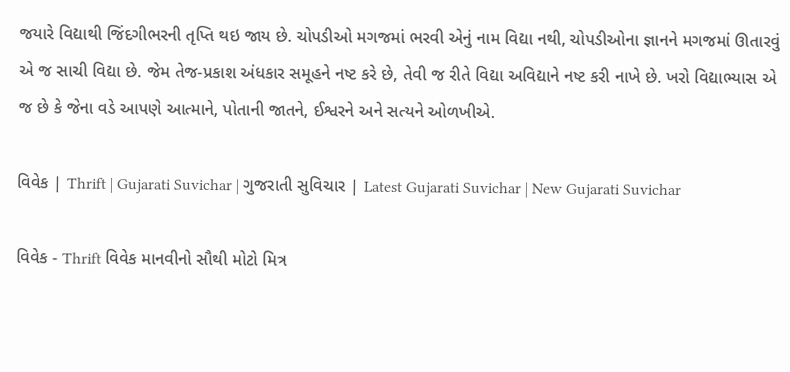જયારે વિદ્યાથી જિંદગીભરની તૃપ્તિ થઇ જાય છે. ચોપડીઓ મગજમાં ભરવી એનું નામ વિદ્યા નથી, ચોપડીઓના જ્ઞાનને મગજમાં ઊતારવું એ જ સાચી વિદ્યા છે. જેમ તેજ-પ્રકાશ અંધકાર સમૂહને નષ્ટ કરે છે, તેવી જ રીતે વિદ્યા અવિદ્યાને નષ્ટ કરી નાખે છે. ખરો વિદ્યાભ્યાસ એ જ છે કે જેના વડે આપણે આત્માને, પોતાની જાતને, ઈશ્વરને અને સત્યને ઓળખીએ.

વિવેક | Thrift | Gujarati Suvichar | ગુજરાતી સુવિચાર | Latest Gujarati Suvichar | New Gujarati Suvichar

વિવેક - Thrift વિવેક માનવીનો સૌથી મોટો મિત્ર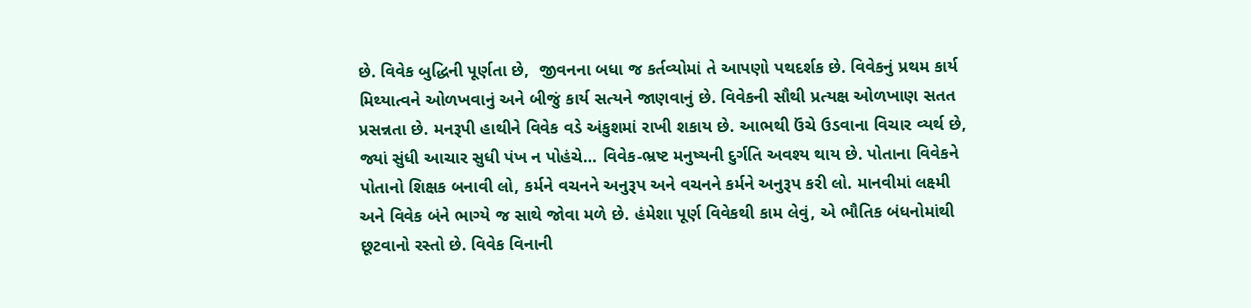છે. વિવેક બુદ્ધિની પૂર્ણતા છે,  જીવનના બધા જ કર્તવ્યોમાં તે આપણો પથદર્શક છે. વિવેકનું પ્રથમ કાર્ય મિથ્યાત્વને ઓળખવાનું અને બીજું કાર્ય સત્યને જાણવાનું છે. વિવેકની સૌથી પ્રત્યક્ષ ઓળખાણ સતત પ્રસન્નતા છે. મનરૂપી હાથીને વિવેક વડે અંકુશમાં રાખી શકાય છે. આભથી ઉંચે ઉડવાના વિચાર વ્યર્થ છે, જ્યાં સુંધી આચાર સુધી પંખ ન પોહંચે… વિવેક-ભ્રષ્ટ મનુષ્યની દુર્ગતિ અવશ્ય થાય છે. પોતાના વિવેકને પોતાનો શિક્ષક બનાવી લો, કર્મને વચનને અનુરૂપ અને વચનને કર્મને અનુરૂપ કરી લો. માનવીમાં લક્ષ્મી અને વિવેક બંને ભાગ્યે જ સાથે જોવા મળે છે. હંમેશા પૂર્ણ વિવેકથી કામ લેવું, એ ભૌતિક બંધનોમાંથી છૂટવાનો રસ્તો છે. વિવેક વિનાની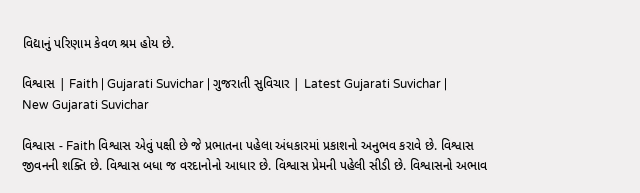વિદ્યાનું પરિણામ કેવળ શ્રમ હોય છે.

વિશ્વાસ | Faith | Gujarati Suvichar | ગુજરાતી સુવિચાર | Latest Gujarati Suvichar | New Gujarati Suvichar

વિશ્વાસ - Faith વિશ્વાસ એવું પક્ષી છે જે પ્રભાતના પહેલા અંધકારમાં પ્રકાશનો અનુભવ કરાવે છે. વિશ્વાસ જીવનની શક્તિ છે. વિશ્વાસ બધા જ વરદાનોનો આધાર છે. વિશ્વાસ પ્રેમની પહેલી સીડી છે. વિશ્વાસનો અભાવ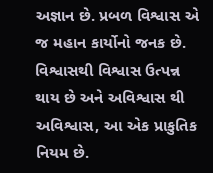અજ્ઞાન છે. પ્રબળ વિશ્વાસ એ જ મહાન કાર્યોનો જનક છે. વિશ્વાસથી વિશ્વાસ ઉત્પન્ન થાય છે અને અવિશ્વાસ થી અવિશ્વાસ, આ એક પ્રાકુતિક નિયમ છે.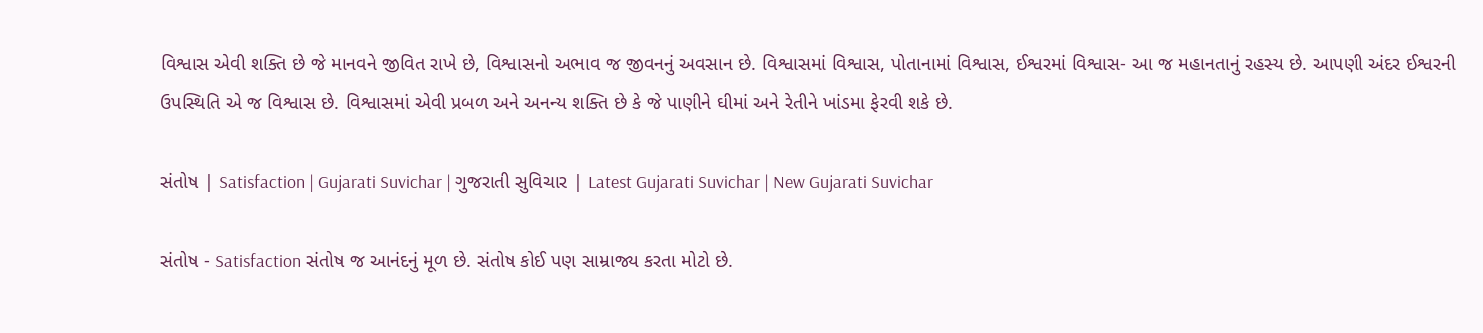વિશ્વાસ એવી શક્તિ છે જે માનવને જીવિત રાખે છે, વિશ્વાસનો અભાવ જ જીવનનું અવસાન છે. વિશ્વાસમાં વિશ્વાસ, પોતાનામાં વિશ્વાસ, ઈશ્વરમાં વિશ્વાસ- આ જ મહાનતાનું રહસ્ય છે. આપણી અંદર ઈશ્વરની ઉપસ્થિતિ એ જ વિશ્વાસ છે. વિશ્વાસમાં એવી પ્રબળ અને અનન્ય શક્તિ છે કે જે પાણીને ઘીમાં અને રેતીને ખાંડમા ફેરવી શકે છે.

સંતોષ | Satisfaction | Gujarati Suvichar | ગુજરાતી સુવિચાર | Latest Gujarati Suvichar | New Gujarati Suvichar

સંતોષ - Satisfaction સંતોષ જ આનંદનું મૂળ છે. સંતોષ કોઈ પણ સામ્રાજ્ય કરતા મોટો છે.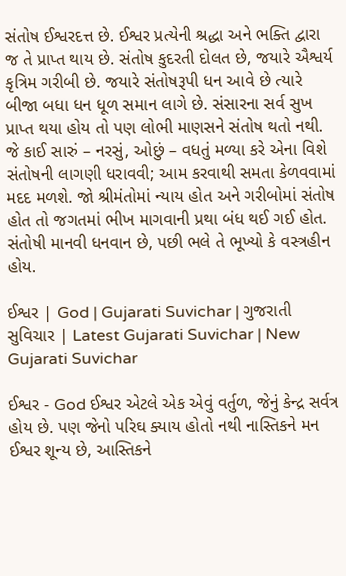સંતોષ ઈશ્વરદત્ત છે. ઈશ્વર પ્રત્યેની શ્રદ્ધા અને ભક્તિ દ્વારા જ તે પ્રાપ્ત થાય છે. સંતોષ કુદરતી દોલત છે, જયારે ઐશ્વર્ય કૃત્રિમ ગરીબી છે. જયારે સંતોષરૂપી ધન આવે છે ત્યારે બીજા બધા ધન ધૂળ સમાન લાગે છે. સંસારના સર્વ સુખ પ્રાપ્ત થયા હોય તો પણ લોભી માણસને સંતોષ થતો નથી. જે કાઈ સારું – નરસું, ઓછું – વધતું મળ્યા કરે એના વિશે સંતોષની લાગણી ધરાવવી; આમ કરવાથી સમતા કેળવવામાં મદદ મળશે. જો શ્રીમંતોમાં ન્યાય હોત અને ગરીબોમાં સંતોષ હોત તો જગતમાં ભીખ માગવાની પ્રથા બંધ થઈ ગઈ હોત. સંતોષી માનવી ધનવાન છે, પછી ભલે તે ભૂખ્યો કે વસ્ત્રહીન હોય.

ઈશ્વર | God | Gujarati Suvichar | ગુજરાતી સુવિચાર | Latest Gujarati Suvichar | New Gujarati Suvichar

ઈશ્વર - God ઈશ્વર એટલે એક એવું વર્તુળ, જેનું કેન્દ્ર સર્વત્ર હોય છે. પણ જેનો પરિઘ ક્યાય હોતો નથી નાસ્તિકને મન ઈશ્વર શૂન્ય છે, આસ્તિકને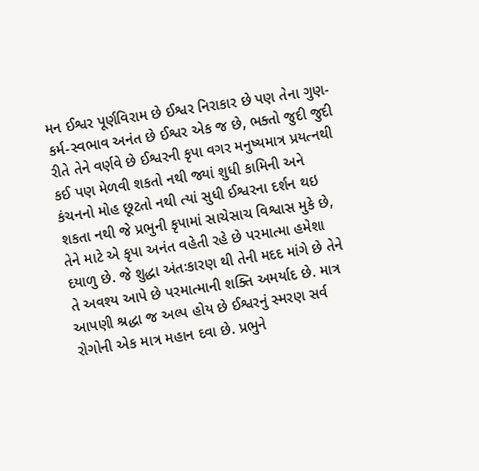મન ઈશ્વર પૂર્ણવિરામ છે ઈશ્વર નિરાકાર છે પણ તેના ગુણ-કર્મ-સ્વભાવ અનંત છે ઈશ્વર એક જ છે, ભક્તો જુદી જુદી રીતે તેને વર્ણવે છે ઈશ્વરની કૃપા વગર મનુષ્યમાત્ર પ્રયત્નથી કઈ પણ મેળવી શકતો નથી જ્યાં શુધી કામિની અને કંચનનો મોહ છૂટતો નથી ત્યાં સુધી ઈશ્વરના દર્શન થઇ શકતા નથી જે પ્રભુની કૃપામાં સાચેસાચ વિશ્વાસ મુકે છે, તેને માટે એ કૃપા અનંત વહેતી રહે છે પરમાત્મા હમેશા દયાળુ છે. જે શુદ્ધા અંતઃકારણ થી તેની મદદ માંગે છે તેને તે અવશ્ય આપે છે પરમાત્માની શક્તિ અમર્યાદ છે. માત્ર આપણી શ્રદ્ધા જ અલ્પ હોય છે ઈશ્વરનું સ્મરણ સર્વ રોગોની એક માત્ર મહાન દવા છે. પ્રભુને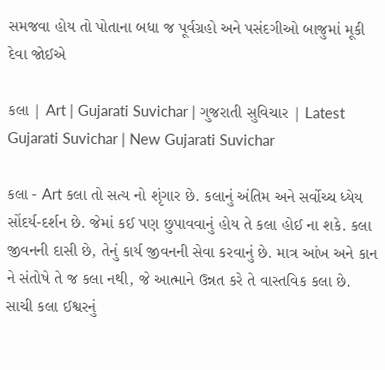સમજવા હોય તો પોતાના બધા જ પૂર્વગ્રહો અને પસંદગીઓ બાજુમાં મૂકી દેવા જોઈએ

કલા | Art | Gujarati Suvichar | ગુજરાતી સુવિચાર | Latest Gujarati Suvichar | New Gujarati Suvichar

કલા - Art કલા તો સત્ય નો શૃંગાર છે. કલાનું અંતિમ અને સર્વોચ્ચ ધ્યેય સોંદર્ય-દર્શન છે. જેમાં કઈ પણ છુપાવવાનું હોય તે કલા હોઈ ના શકે. કલા જીવનની દાસી છે, તેનું કાર્ય જીવનની સેવા કરવાનું છે. માત્ર આંખ અને કાન ને સંતોષે તે જ કલા નથી, જે આત્માને ઉન્નત કરે તે વાસ્તવિક કલા છે. સાચી કલા ઈશ્વરનું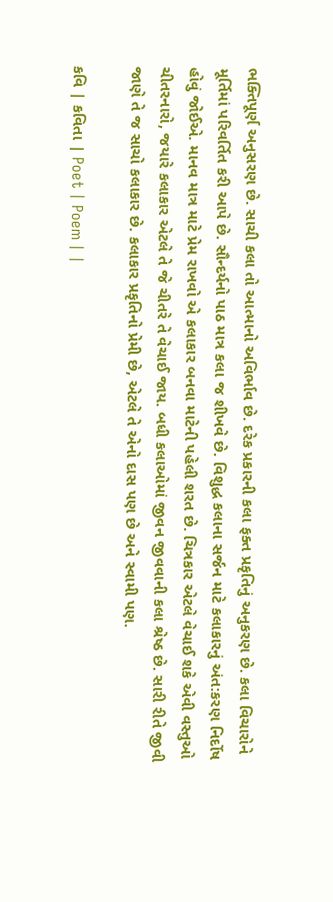ભક્તિપૂર્ણ અનુસરણ છે. સાચી કલા તો આત્માનો અવિર્ભાવ છે. દરેક પ્રકારની કલા ફક્ત પ્રકૃતિનું અનુકરણ છે. કલા વિચારોને મૂર્તિમાં પરિવર્તિત કરી આપે છે. સૌન્દર્યનો પાઠ માત્ર કલા જ શીખવે છે. વિશુદ્ધ કલાના સર્જન માટે કલાકારનું અંત:કરણ નિર્દોષ હોવું જોઈએ. માનવ માત્ર માટે પ્રેમ રાખવો એ કલાકાર બનવા માટેની પહેલી શરત છે. ચિત્રકાર એટલે વેચાઈ શકે એવી વસ્તુઓ ચીતરનારો, જયારે કલાકાર એટલે તે જે ચીતરે તે વેચાઈ જાય. બધી કલાઓમાં જીવન જીવવાની કલા શ્રેષ્ઠ છે. સારી રીતે જીવી જાણે તે જ સાચો કલાકાર છે. કલાકાર પ્રકૃતિનો પ્રેમી છે, એટલે તે એનો દાસ પણ છે અને સ્વામી પણ.

કવિ | કવિતા | Poet | Poem | |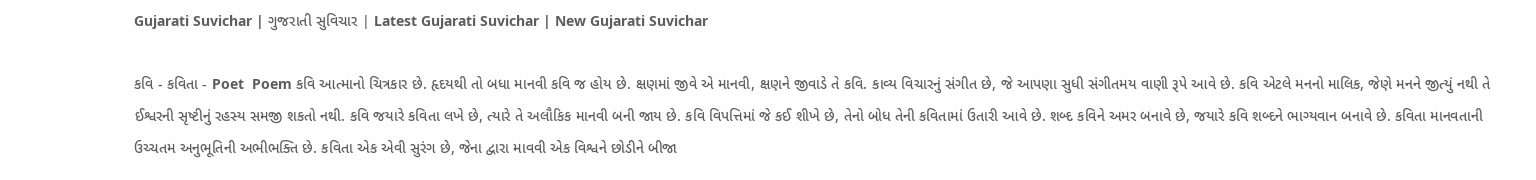Gujarati Suvichar | ગુજરાતી સુવિચાર | Latest Gujarati Suvichar | New Gujarati Suvichar

કવિ - કવિતા - Poet  Poem કવિ આત્માનો ચિત્રકાર છે. હૃદયથી તો બધા માનવી કવિ જ હોય છે. ક્ષણમાં જીવે એ માનવી, ક્ષણને જીવાડે તે કવિ. કાવ્ય વિચારનું સંગીત છે, જે આપણા સુધી સંગીતમય વાણી રૂપે આવે છે. કવિ એટલે મનનો માલિક, જેણે મનને જીત્યું નથી તે ઈશ્વરની સૃષ્ટીનું રહસ્ય સમજી શકતો નથી. કવિ જયારે કવિતા લખે છે, ત્યારે તે અલૌકિક માનવી બની જાય છે. કવિ વિપત્તિમાં જે કઈ શીખે છે, તેનો બોધ તેની કવિતામાં ઉતારી આવે છે. શબ્દ કવિને અમર બનાવે છે, જયારે કવિ શબ્દને ભાગ્યવાન બનાવે છે. કવિતા માનવતાની ઉચ્ચતમ અનુભૂતિની અભીભક્તિ છે. કવિતા એક એવી સુરંગ છે, જેના દ્વારા માવવી એક વિશ્વને છોડીને બીજા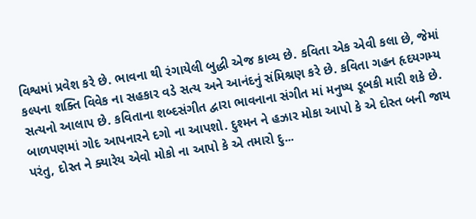વિશ્વમાં પ્રવેશ કરે છે. ભાવના થી રંગાયેલી બુદ્ધી એજ કાવ્ય છે. કવિતા એક એવી કલા છે, જેમાં કલ્પના શક્તિ વિવેક ના સહકાર વડે સત્ય અને આનંદનું સંમિશ્રણ કરે છે. કવિતા ગહન હૃદયગમ્ય સત્યનો આલાપ છે. કવિતાના શબ્દસંગીત દ્વારા ભાવનાના સંગીત માં મનુષ્ય ડૂબકી મારી શકે છે. બાળપણમાં ગોદ આપનારને દગો ના આપશો. દુશ્મન ને હઝાર મોકા આપો કે એ દોસ્ત બની જાય પરંતુ, દોસ્ત ને ક્યારેય એવો મોકો ના આપો કે એ તમારો દુ...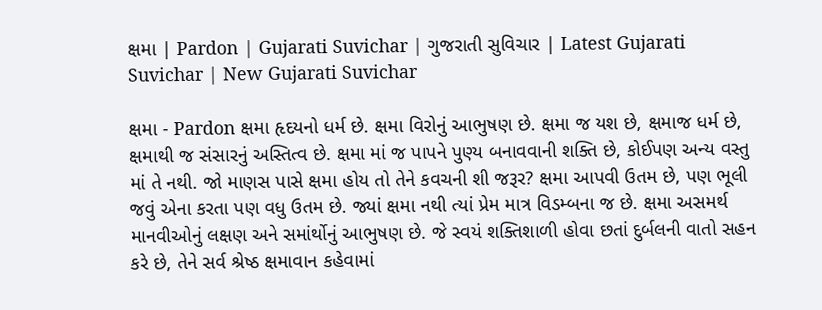ક્ષમા | Pardon | Gujarati Suvichar | ગુજરાતી સુવિચાર | Latest Gujarati Suvichar | New Gujarati Suvichar

ક્ષમા - Pardon ક્ષમા હૃદયનો ધર્મ છે. ક્ષમા વિરોનું આભુષણ છે. ક્ષમા જ યશ છે, ક્ષમાજ ધર્મ છે, ક્ષમાથી જ સંસારનું અસ્તિત્વ છે. ક્ષમા માં જ પાપને પુણ્ય બનાવવાની શક્તિ છે, કોઈપણ અન્ય વસ્તુ માં તે નથી. જો માણસ પાસે ક્ષમા હોય તો તેને કવચની શી જરૂર? ક્ષમા આપવી ઉતમ છે, પણ ભૂલી જવું એના કરતા પણ વધુ ઉતમ છે. જ્યાં ક્ષમા નથી ત્યાં પ્રેમ માત્ર વિડમ્બના જ છે. ક્ષમા અસમર્થ માનવીઓનું લક્ષણ અને સમાંર્થોનું આભુષણ છે. જે સ્વયં શક્તિશાળી હોવા છતાં દુર્બલની વાતો સહન કરે છે, તેને સર્વ શ્રેષ્ઠ ક્ષમાવાન કહેવામાં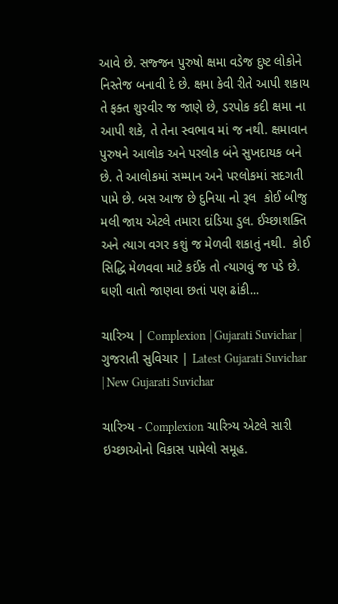આવે છે. સજ્જન પુરુષો ક્ષમા વડેજ દુષ્ટ લોકોને નિસ્તેજ બનાવી દે છે. ક્ષમા કેવી રીતે આપી શકાય તે ફક્ત શુરવીર જ જાણે છે, ડરપોક કદી ક્ષમા ના આપી શકે, તે તેના સ્વભાવ માં જ નથી. ક્ષમાવાન પુરુષને આલોક અને પરલોક બંને સુખદાયક બને છે. તે આલોકમાં સમ્માન અને પરલોકમાં સદગતી પામે છે. બસ આજ છે દુનિયા નો રૂલ  કોઈ બીજુ મલી જાય એટલે તમારા દાંડિયા ડુલ. ઈચ્છાશક્તિ અને ત્યાગ વગર કશું જ મેળવી શકાતું નથી.  કોઈ સિદ્ધિ મેળવવા માટે કઈંક તો ત્યાગવું જ પડે છે. ઘણી વાતો જાણવા છતાં પણ ઢાંકી...

ચારિત્ર્ય | Complexion | Gujarati Suvichar | ગુજરાતી સુવિચાર | Latest Gujarati Suvichar | New Gujarati Suvichar

ચારિત્ર્ય - Complexion ચારિત્ર્ય એટલે સારી ઇચ્છાઓનો વિકાસ પામેલો સમૂહ.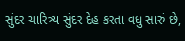સુંદર ચારિત્ર્ય સુંદર દેહ કરતા વધુ સારું છે,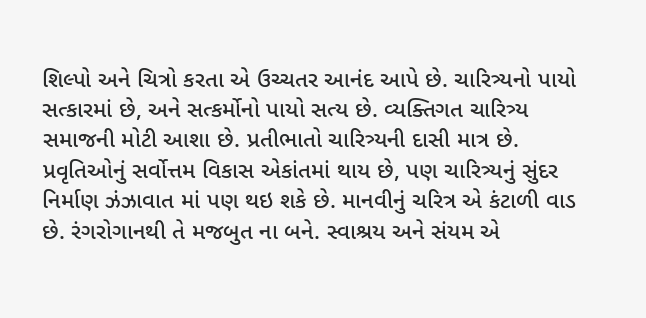શિલ્પો અને ચિત્રો કરતા એ ઉચ્ચતર આનંદ આપે છે. ચારિત્ર્યનો પાયો સત્કારમાં છે, અને સત્કર્મોનો પાયો સત્ય છે. વ્યક્તિગત ચારિત્ર્ય સમાજની મોટી આશા છે. પ્રતીભાતો ચારિત્ર્યની દાસી માત્ર છે. પ્રવૃતિઓનું સર્વોત્તમ વિકાસ એકાંતમાં થાય છે, પણ ચારિત્ર્યનું સુંદર નિર્માણ ઝંઝાવાત માં પણ થઇ શકે છે. માનવીનું ચરિત્ર એ કંટાળી વાડ છે. રંગરોગાનથી તે મજબુત ના બને. સ્વાશ્રય અને સંયમ એ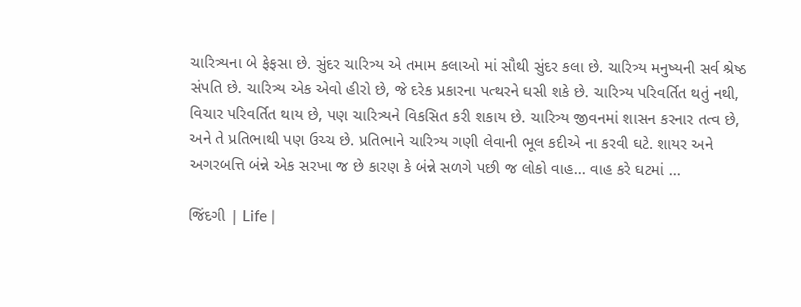ચારિત્ર્યના બે ફેફસા છે. સુંદર ચારિત્ર્ય એ તમામ કલાઓ માં સૌથી સુંદર કલા છે. ચારિત્ર્ય મનુષ્યની સર્વ શ્રેષ્ઠ સંપતિ છે. ચારિત્ર્ય એક એવો હીરો છે, જે દરેક પ્રકારના પત્થરને ઘસી શકે છે. ચારિત્ર્ય પરિવર્તિત થતું નથી, વિચાર પરિવર્તિત થાય છે, પણ ચારિત્ર્યને વિકસિત કરી શકાય છે. ચારિત્ર્ય જીવનમાં શાસન કરનાર તત્વ છે, અને તે પ્રતિભાથી પણ ઉચ્ચ છે. પ્રતિભાને ચારિત્ર્ય ગણી લેવાની ભૂલ કદીએ ના કરવી ઘટે. શાયર અને અગરબત્તિ બંન્ને એક સરખા જ છે કારણ કે બંન્ને સળગે પછી જ લોકો વાહ... વાહ કરે ઘટમાં ...

જિંદગી | Life |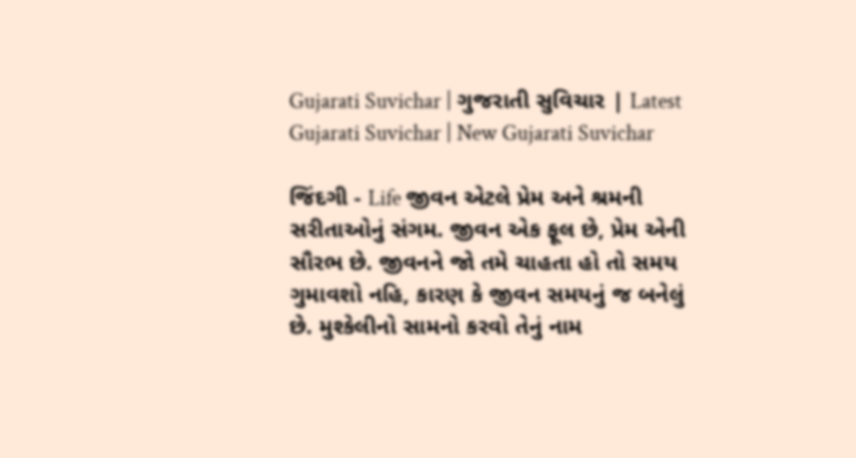Gujarati Suvichar | ગુજરાતી સુવિચાર | Latest Gujarati Suvichar | New Gujarati Suvichar

જિંદગી - Life જીવન એટલે પ્રેમ અને શ્રમની સરીતાઓનું સંગમ. જીવન એક ફૂલ છે, પ્રેમ એની સૌરભ છે. જીવનને જો તમે ચાહતા હો તો સમય ગુમાવશો નહિ, કારણ કે જીવન સમયનું જ બનેલું છે. મુશ્કેલીનો સામનો કરવો તેનું નામ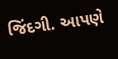જિંદગી. આપણે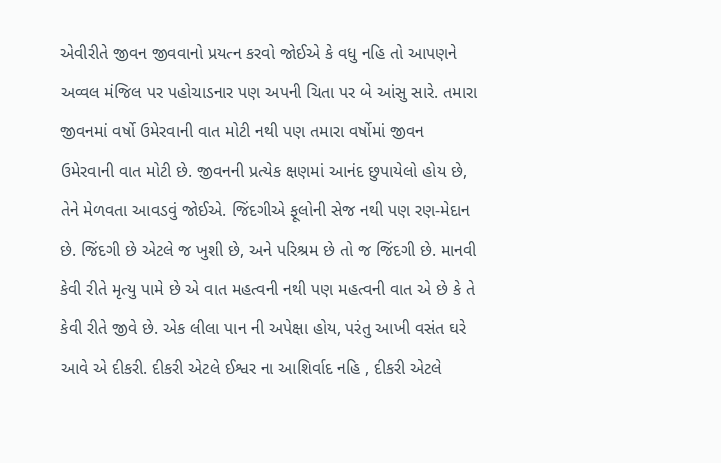એવીરીતે જીવન જીવવાનો પ્રયત્ન કરવો જોઈએ કે વધુ નહિ તો આપણને અવ્વલ મંજિલ પર પહોચાડનાર પણ અપની ચિતા પર બે આંસુ સારે. તમારા જીવનમાં વર્ષો ઉમેરવાની વાત મોટી નથી પણ તમારા વર્ષોમાં જીવન ઉમેરવાની વાત મોટી છે. જીવનની પ્રત્યેક ક્ષણમાં આનંદ છુપાયેલો હોય છે, તેને મેળવતા આવડવું જોઈએ. જિંદગીએ ફૂલોની સેજ નથી પણ રણ-મેદાન છે. જિંદગી છે એટલે જ ખુશી છે, અને પરિશ્રમ છે તો જ જિંદગી છે. માનવી કેવી રીતે મૃત્યુ પામે છે એ વાત મહત્વની નથી પણ મહત્વની વાત એ છે કે તે કેવી રીતે જીવે છે. એક લીલા પાન ની અપેક્ષા હોય, પરંતુ આખી વસંત ઘરે આવે એ દીકરી. દીકરી એટલે ઈશ્વર ના આશિર્વાદ નહિ , દીકરી એટલે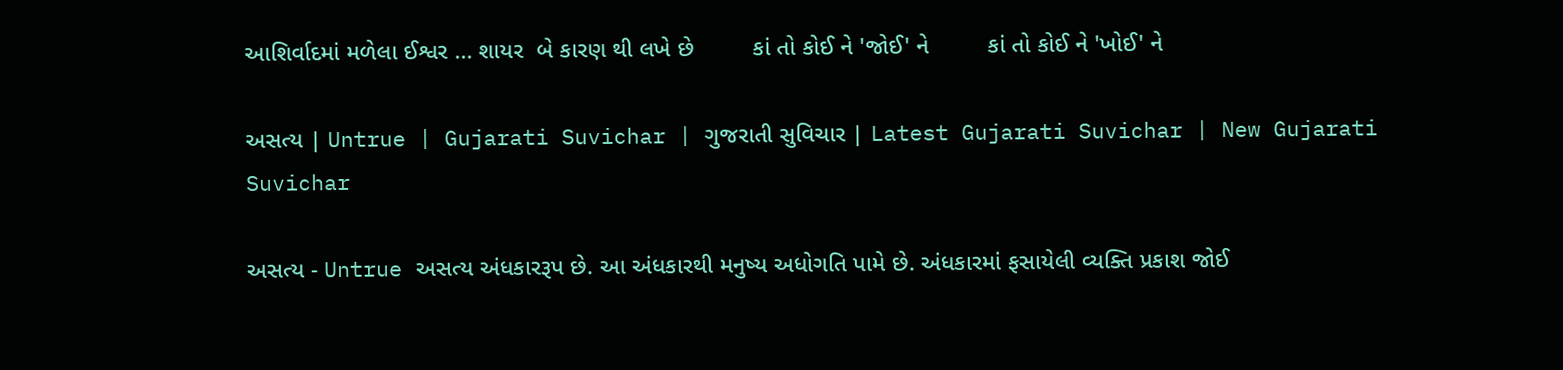આશિર્વાદમાં મળેલા ઈશ્વર ... શાયર  બે કારણ થી લખે છે         કાં તો કોઈ ને 'જોઈ' ને         કાં તો કોઈ ને 'ખોઈ' ને

અસત્ય | Untrue | Gujarati Suvichar | ગુજરાતી સુવિચાર | Latest Gujarati Suvichar | New Gujarati Suvichar

અસત્ય - Untrue અસત્ય અંધકારરૂપ છે. આ અંધકારથી મનુષ્ય અધોગતિ પામે છે. અંધકારમાં ફસાયેલી વ્યક્તિ પ્રકાશ જોઈ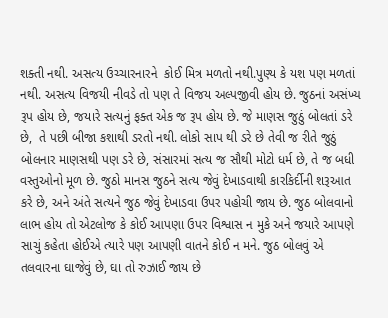શક્તી નથી. અસત્ય ઉચ્ચારનારને  કોઈ મિત્ર મળતો નથી.પુણ્ય કે યશ પણ મળતાં નથી. અસત્ય વિજયી નીવડે તો પણ તે વિજય અલ્પજીવી હોય છે. જુઠનાં અસંખ્ય રૂપ હોય છે, જયારે સત્યનું ફક્ત એક જ રૂપ હોય છે. જે માણસ જુઠું બોલતાં ડરે છે,  તે પછી બીજા કશાથી ડરતો નથી. લોકો સાપ થી ડરે છે તેવી જ રીતે જુઠું બોલનાર માણસથી પણ ડરે છે, સંસારમાં સત્ય જ સૌથી મોટો ધર્મ છે, તે જ બધી વસ્તુઓનો મૂળ છે. જુઠો માનસ જુઠને સત્ય જેવું દેખાડવાથી કારકિર્દીની શરૂઆત કરે છે, અને અંતે સત્યને જુઠ જેવું દેખાડવા ઉપર પહોચી જાય છે. જુઠ બોલવાનો લાભ હોય તો એટલોજ કે કોઈ આપણા ઉપર વિશ્વાસ ન મુકે અને જયારે આપણે સાચું કહેતા હોઈએ ત્યારે પણ આપણી વાતને કોઈ ન મને. જુઠ બોલવું એ તલવારના ઘાજેવું છે, ઘા તો રુઝાઈ જાય છે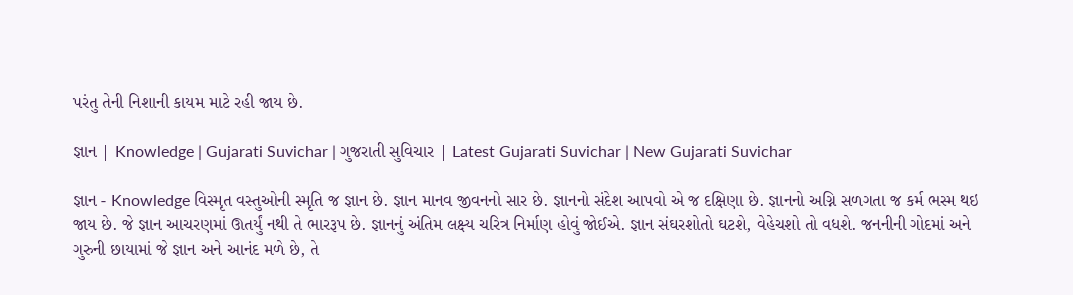પરંતુ તેની નિશાની કાયમ માટે રહી જાય છે.

જ્ઞાન | Knowledge | Gujarati Suvichar | ગુજરાતી સુવિચાર | Latest Gujarati Suvichar | New Gujarati Suvichar

જ્ઞાન - Knowledge વિસ્મૃત વસ્તુઓની સ્મૃતિ જ જ્ઞાન છે. જ્ઞાન માનવ જીવનનો સાર છે. જ્ઞાનનો સંદેશ આપવો એ જ દક્ષિણા છે. જ્ઞાનનો અગ્નિ સળગતા જ કર્મ ભસ્મ થઇ જાય છે. જે જ્ઞાન આચરણમાં ઊતર્યું નથી તે ભારરૂપ છે. જ્ઞાનનું અંતિમ લક્ષ્ય ચરિત્ર નિર્માણ હોવું જોઈએ. જ્ઞાન સંઘરશોતો ઘટશે, વેહેચશો તો વધશે. જનનીની ગોદમાં અને ગુરુની છાયામાં જે જ્ઞાન અને આનંદ મળે છે, તે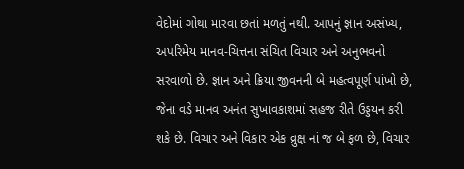વેદોમાં ગોથા મારવા છતાં મળતું નથી. આપનું જ્ઞાન અસંખ્ય, અપરિમેય માનવ-ચિત્તના સંચિત વિચાર અને અનુભવનો સરવાળો છે. જ્ઞાન અને ક્રિયા જીવનની બે મહત્વપૂર્ણ પાંખો છે, જેના વડે માનવ અનંત સુખાવકાશમાં સહજ રીતે ઉડ્ડયન કરી શકે છે. વિચાર અને વિકાર એક વ્રુક્ષ નાં જ બે ફળ છે, વિચાર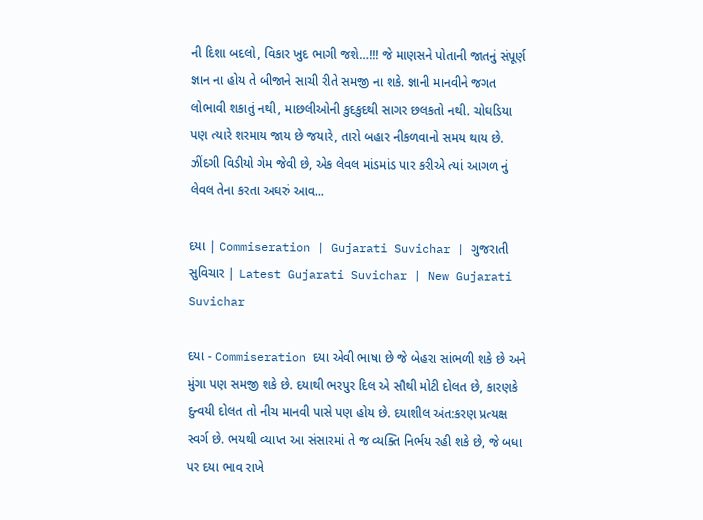ની દિશા બદલો, વિકાર ખુદ ભાગી જશે…!!! જે માણસને પોતાની જાતનું સંપૂર્ણ જ્ઞાન ના હોય તે બીજાને સાચી રીતે સમજી ના શકે. જ્ઞાની માનવીને જગત લોભાવી શકાતું નથી, માછલીઓની કુદકુદથી સાગર છલકતો નથી. ચોઘડિયા પણ ત્યારે શરમાય જાય છે જયારે, તારો બહાર નીકળવાનો સમય થાય છે. ઝીંદગી વિડીયો ગેમ જેવી છે, એક લેવલ માંડમાંડ પાર કરીએ ત્યાં આગળ નું લેવલ તેના કરતા અઘરું આવ...

દયા | Commiseration | Gujarati Suvichar | ગુજરાતી સુવિચાર | Latest Gujarati Suvichar | New Gujarati Suvichar

દયા - Commiseration દયા એવી ભાષા છે જે બેહરા સાંભળી શકે છે અને મુંગા પણ સમજી શકે છે. દયાથી ભરપુર દિલ એ સૌથી મોટી દોલત છે, કારણકે દુન્વયી દોલત તો નીચ માનવી પાસે પણ હોય છે. દયાશીલ અંત:કરણ પ્રત્યક્ષ સ્વર્ગ છે. ભયથી વ્યાપ્ત આ સંસારમાં તે જ વ્યક્તિ નિર્ભય રહી શકે છે, જે બધા પર દયા ભાવ રાખે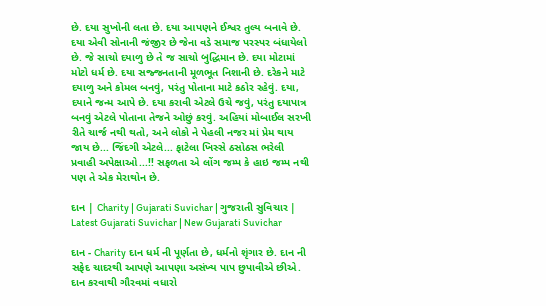છે. દયા સુખોની લતા છે. દયા આપણને ઈશ્વર તુલ્ય બનાવે છે. દયા એવી સોનાની જંજીર છે જેના વડે સમાજ પરસ્પર બંધાયેલો છે. જે સાચો દયાળુ છે તે જ સાચો બુદ્ધિમાન છે. દયા મોટામાં મોટો ધર્મ છે. દયા સજ્જનતાની મૂળભૂત નિશાની છે. દરેકને માટે દયાળુ અને કોમલ બનવું, પરંતુ પોતાના માટે કઠોર રહેવું. દયા, દયાને જન્મ આપે છે. દયા કરાવી એટલે ઉચે જવું, પરંતુ દયાપાત્ર બનવું એટલે પોતાના તેજને ઓછું કરવું. અહિયાં મોબાઈલ સરખી રીતે ચાર્જ નથી થતો, અને લોકો ને પેહલી નજર માં પ્રેમ થાય જાય છે... જિંદગી એટલે... ફાટેલા ખિસ્સે ઠસોઠસ ભરેલી  પ્રવાહી અપેક્ષાઓ...!! સફળતા એ લોંગ જમ્પ કે હાઇ જમ્પ નથી પણ તે એક મેરાથોન છે.

દાન | Charity | Gujarati Suvichar | ગુજરાતી સુવિચાર | Latest Gujarati Suvichar | New Gujarati Suvichar

દાન - Charity દાન ધર્મ ની પૂર્ણતા છે, ધર્મનો શૃંગાર છે. દાન ની સફેદ ચાદરથી આપણે આપણા અસંખ્ય પાપ છુપાવીએ છીએ. દાન કરવાથી ગૌરવમાં વધારો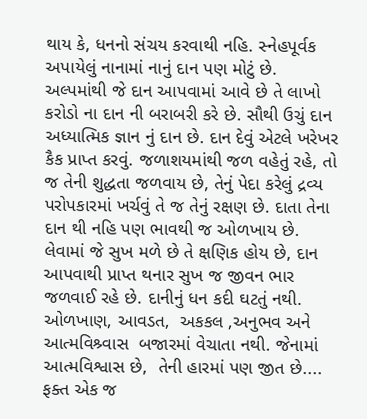થાય કે, ધનનો સંચય કરવાથી નહિ. સ્નેહપૂર્વક અપાયેલું નાનામાં નાનું દાન પણ મોટું છે. અલ્પમાંથી જે દાન આપવામાં આવે છે તે લાખો કરોડો ના દાન ની બરાબરી કરે છે. સૌથી ઉચું દાન અધ્યાત્મિક જ્ઞાન નું દાન છે. દાન દેવું એટલે ખરેખર કૈક પ્રાપ્ત કરવું. જળાશયમાંથી જળ વહેતું રહે, તો જ તેની શુદ્ધતા જળવાય છે, તેનું પેદા કરેલું દ્રવ્ય પરોપકારમાં ખર્ચવું તે જ તેનું રક્ષણ છે. દાતા તેના દાન થી નહિ પણ ભાવથી જ ઓળખાય છે. લેવામાં જે સુખ મળે છે તે ક્ષણિક હોય છે, દાન આપવાથી પ્રાપ્ત થનાર સુખ જ જીવન ભાર જળવાઈ રહે છે. દાનીનું ધન કદી ઘટતું નથી. ઓળખાણ, આવડત,  અકકલ ,અનુભવ અને  આત્મવિશ્ર્વાસ  બજારમાં વેચાતા નથી. જેનામાં આત્મવિશ્વાસ છે,  તેની હારમાં પણ જીત છે.... ફક્ત એક જ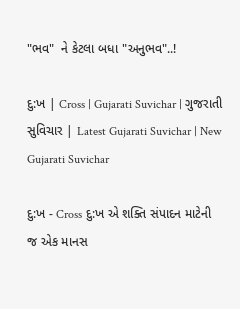"ભવ"  ને કેટલા બધા "અનુભવ"..!

દુ:ખ | Cross | Gujarati Suvichar | ગુજરાતી સુવિચાર | Latest Gujarati Suvichar | New Gujarati Suvichar

દુ:ખ - Cross દુ:ખ એ શક્તિ સંપાદન માટેની જ એક માનસ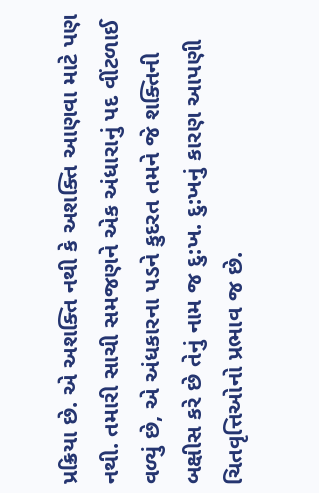પ્રક્રિયા છે. એ અશક્તિ નથી કે અશક્તિ આણવા માટે પણ નથી. તમારી સાચી સમજણને એક અંધારાનું પદ વીંટળાઈ વળ્યું છે, એ અંધકારના પડને કુદરત તમને જે શક્તિની બક્ષીસ કરે છે તેનું નામ જ દુ:ખ. દુ:ખનું કારણ આપણી ચિતવૃત્તિઓનો પ્રભાવ જ છે.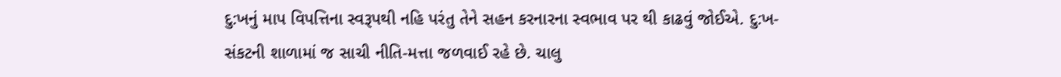દુ:ખનું માપ વિપત્તિના સ્વરૂપથી નહિ પરંતુ તેને સહન કરનારના સ્વભાવ પર થી કાઢવું જોઈએ. દુ:ખ-સંકટની શાળામાં જ સાચી નીતિ-મત્તા જળવાઈ રહે છે. ચાલુ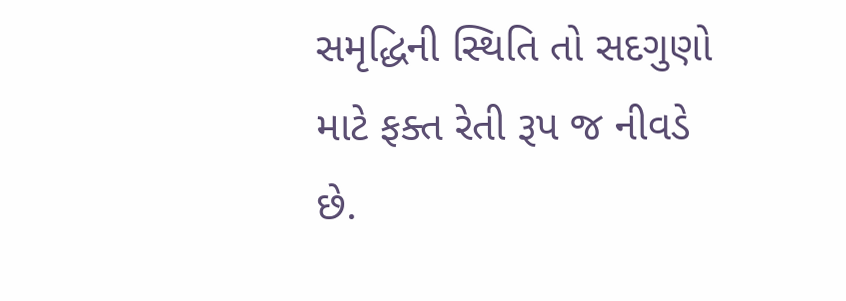સમૃદ્ધિની સ્થિતિ તો સદગુણો માટે ફક્ત રેતી રૂપ જ નીવડે છે.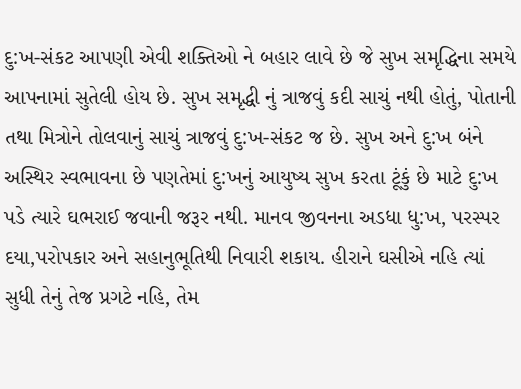દુ:ખ-સંકટ આપણી એવી શક્તિઓ ને બહાર લાવે છે જે સુખ સમૃદ્ધિના સમયે આપનામાં સુતેલી હોય છે. સુખ સમૃદ્ધી નું ત્રાજવું કદી સાચું નથી હોતું, પોતાની તથા મિત્રોને તોલવાનું સાચું ત્રાજવું દુ:ખ-સંકટ જ છે. સુખ અને દુ:ખ બંને અસ્થિર સ્વભાવના છે પણતેમાં દુ:ખનું આયુષ્ય સુખ કરતા ટૂંકું છે માટે દુ:ખ પડે ત્યારે ઘભરાઈ જવાની જરૂર નથી. માનવ જીવનના અડધા ધુ:ખ, પરસ્પર દયા,પરોપકાર અને સહાનુભૂતિથી નિવારી શકાય. હીરાને ઘસીએ નહિ ત્યાં સુધી તેનું તેજ પ્રગટે નહિ, તેમ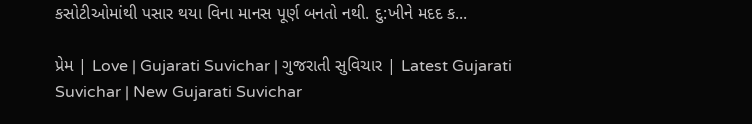કસોટીઓમાંથી પસાર થયા વિના માનસ પૂર્ણ બનતો નથી. દુ:ખીને મદદ ક...

પ્રેમ | Love | Gujarati Suvichar | ગુજરાતી સુવિચાર | Latest Gujarati Suvichar | New Gujarati Suvichar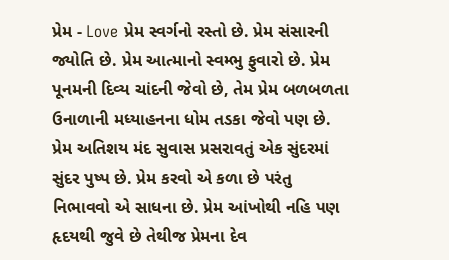પ્રેમ - Love પ્રેમ સ્વર્ગનો રસ્તો છે. પ્રેમ સંસારની જ્યોતિ છે. પ્રેમ આત્માનો સ્વમ્ભુ ફુવારો છે. પ્રેમ પૂનમની દિવ્ય ચાંદની જેવો છે, તેમ પ્રેમ બળબળતા ઉનાળાની મધ્યાહનના ધોમ તડકા જેવો પણ છે. પ્રેમ અતિશય મંદ સુવાસ પ્રસરાવતું એક સુંદરમાં સુંદર પુષ્પ છે. પ્રેમ કરવો એ કળા છે પરંતુ નિભાવવો એ સાધના છે. પ્રેમ આંખોથી નહિ પણ હૃદયથી જુવે છે તેથીજ પ્રેમના દેવ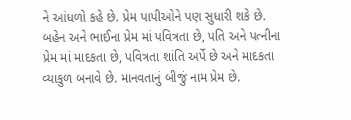ને આંધળો કહે છે. પ્રેમ પાપીઓને પણ સુધારી શકે છે. બહેન અને ભાઈના પ્રેમ માં પવિત્રતા છે, પતિ અને પત્નીના પ્રેમ માં માદકતા છે, પવિત્રતા શાંતિ અર્પે છે અને માદકતા વ્યાકુળ બનાવે છે. માનવતાનું બીજું નામ પ્રેમ છે.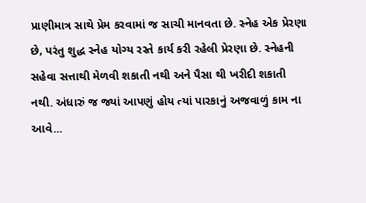પ્રાણીમાત્ર સાથે પ્રેમ કરવામાં જ સાચી માનવતા છે. સ્નેહ એક પ્રેરણા છે, પરંતુ શુદ્ધ સ્નેહ યોગ્ય રસ્તે કાર્ય કરી રહેલી પ્રેરણા છે. સ્નેહની સહેવા સત્તાથી મેળવી શકાતી નથી અને પૈસા થી ખરીદી શકાતી નથી. અંધારું જ જ્યાં આપણું હોય ત્યાં પારકાનું અજવાળું કામ ના આવે...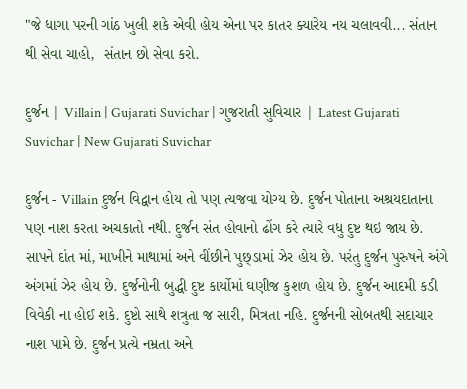"જે ધાગા પરની ગાંઠ ખુલી શકે એવી હોય એના પર કાતર ક્યારેય નય ચલાવવી... સંતાન થી સેવા ચાહો,  સંતાન છો સેવા કરો.

દુર્જન | Villain | Gujarati Suvichar | ગુજરાતી સુવિચાર | Latest Gujarati Suvichar | New Gujarati Suvichar

દુર્જન - Villain દુર્જન વિદ્વાન હોય તો પણ ત્યજવા યોગ્ય છે. દુર્જન પોતાના અશ્રયદાતાના પણ નાશ કરતા અચકાતો નથી. દુર્જન સંત હોવાનો ઢોંગ કરે ત્યારે વધુ દુષ્ટ થઇ જાય છે. સાપને દાંત માં, માખીને માથામાં અને વીંછીને પુછ્ડામાં ઝેર હોય છે. પરંતુ દુર્જન પુરુષને અંગે અંગમાં ઝેર હોય છે. દુર્જનોની બુદ્ધી દુષ્ટ કાર્યોમાં ઘણીજ કુશળ હોય છે. દુર્જન આદમી કડી વિવેકી ના હોઈ શકે. દુષ્ટો સાથે શત્રુતા જ સારી, મિત્રતા નહિ. દુર્જનની સોબતથી સદાચાર નાશ પામે છે. દુર્જન પ્રત્યે નમ્રતા અને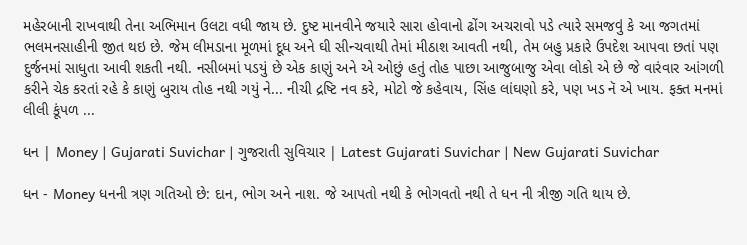મહેરબાની રાખવાથી તેના અભિમાન ઉલટા વધી જાય છે. દુષ્ટ માનવીને જયારે સારા હોવાનો ઢોંગ અચરાવો પડે ત્યારે સમજવું કે આ જગતમાં ભલમનસાહીની જીત થઇ છે. જેમ લીમડાના મૂળમાં દૂધ અને ઘી સીન્ચવાથી તેમાં મીઠાશ આવતી નથી, તેમ બહુ પ્રકારે ઉપદેશ આપવા છતાં પણ દુર્જનમાં સાધુતા આવી શકતી નથી. નસીબમાં પડયું છે એક કાણું અને એ ઓછું હતું તોહ પાછા આજુબાજુ એવા લોકો એ છે જે વારંવાર આંગળી કરીને ચેક કરતાં રહે કે કાણું બુરાય તોહ નથી ગયું ને... નીચી દ્રષ્ટિ નવ કરે, મોટો જે કહેવાય, સિંહ લાંઘણો કરે, પણ ખડ નૅ એ ખાય. ફક્ત મનમાં લીલી કૂંપળ ...

ધન | Money | Gujarati Suvichar | ગુજરાતી સુવિચાર | Latest Gujarati Suvichar | New Gujarati Suvichar

ધન - Money ધનની ત્રણ ગતિઓ છે: દાન, ભોગ અને નાશ. જે આપતો નથી કે ભોગવતો નથી તે ધન ની ત્રીજી ગતિ થાય છે.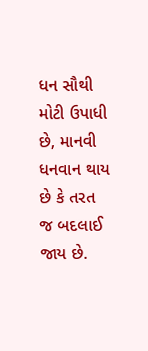ધન સૌથી મોટી ઉપાધી છે, માનવી ધનવાન થાય છે કે તરત જ બદલાઈ જાય છે.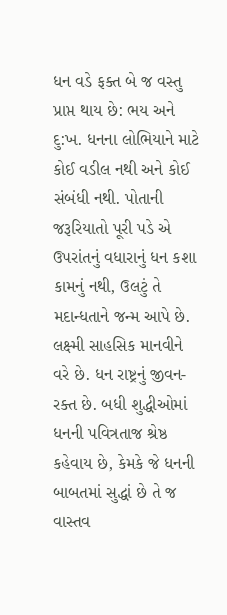ધન વડે ફક્ત બે જ વસ્તુ પ્રાપ્ત થાય છે: ભય અને દુ:ખ. ધનના લોભિયાને માટે કોઈ વડીલ નથી અને કોઈ સંબંધી નથી. પોતાની જરૂરિયાતો પૂરી પડે એ ઉપરાંતનું વધારાનું ધન કશા કામનું નથી, ઉલટું તે મદાન્ધતાને જન્મ આપે છે. લક્ષ્મી સાહસિક માનવીને વરે છે. ધન રાષ્ટ્રનું જીવન-રક્ત છે. બધી શુદ્ધીઓમાં ધનની પવિત્રતાજ શ્રેષ્ઠ કહેવાય છે, કેમકે જે ધનની બાબતમાં સુદ્ધાં છે તે જ વાસ્તવ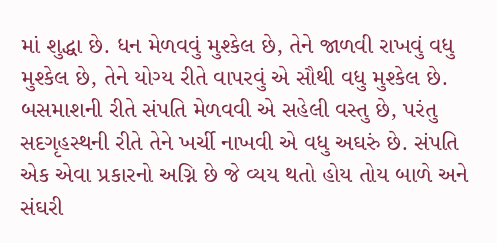માં શુદ્ધા છે. ધન મેળવવું મુશ્કેલ છે, તેને જાળવી રાખવું વધુ મુશ્કેલ છે, તેને યોગ્ય રીતે વાપરવું એ સૌથી વધુ મુશ્કેલ છે. બસમાશની રીતે સંપતિ મેળવવી એ સહેલી વસ્તુ છે, પરંતુ સદગૃહસ્થની રીતે તેને ખર્ચી નાખવી એ વધુ અઘરું છે. સંપતિ એક એવા પ્રકારનો અગ્નિ છે જે વ્યય થતો હોય તોય બાળે અને સંઘરી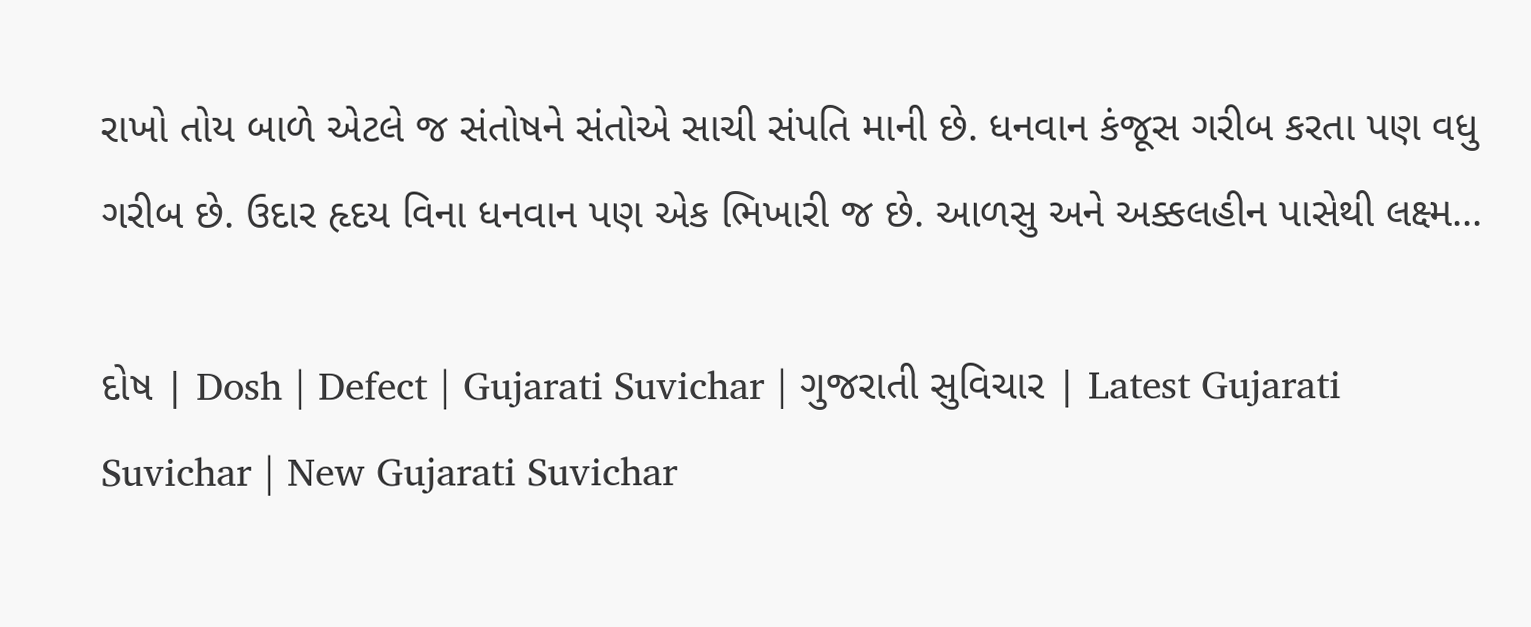રાખો તોય બાળે એટલે જ સંતોષને સંતોએ સાચી સંપતિ માની છે. ધનવાન કંજૂસ ગરીબ કરતા પણ વધુ ગરીબ છે. ઉદાર હૃદય વિના ધનવાન પણ એક ભિખારી જ છે. આળસુ અને અક્કલહીન પાસેથી લક્ષ્મ...

દોષ | Dosh | Defect | Gujarati Suvichar | ગુજરાતી સુવિચાર | Latest Gujarati Suvichar | New Gujarati Suvichar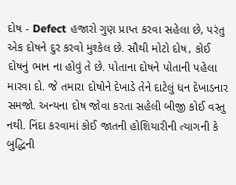દોષ - Defect હજારો ગુણ પ્રાપ્ત કરવા સહેલા છે, પરંતુ એક દોષને દુર કરવો મુશ્કેલ છે. સૌથી મોટો દોષ, કોઈ દોષનું ભાન ના હોવું તે છે. પોતાના દોષને પોતાની પહેલા મારવા દો. જે તમારા દોષોને દેખાડે તેને દાટેલું ધન દેખાડનાર સમજો. અન્યના દોષ જોવા કરતા સહેલી બીજી કોઈ વસ્તુ નથી. નિંદા કરવામાં કોઈ જાતની હોશિયારીની ત્યાગની કે બુદ્ધિની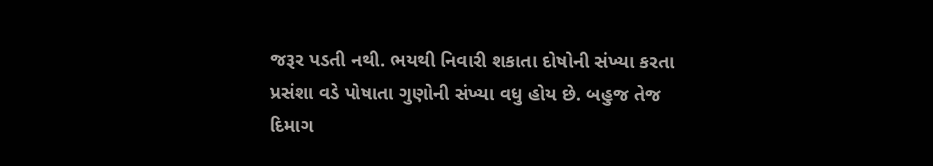જરૂર પડતી નથી. ભયથી નિવારી શકાતા દોષોની સંખ્યા કરતા પ્રસંશા વડે પોષાતા ગુણોની સંખ્યા વધુ હોય છે. બહુજ તેજ દિમાગ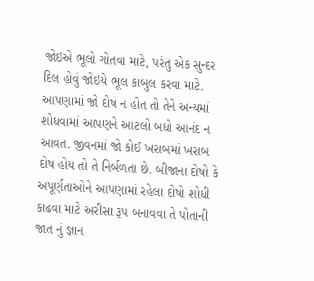જોઇએ ભૂલો ગોતવા માટે, પરંતુ એક સુન્દર દિલ હોવું જોઇયે ભૂલ કાબુલ કરવા માટે. આપણામાં જો દોષ ન હોત તો તેને અન્યમાં શોધવામાં આપણને આટલો બધો આનંદ ન આવત. જીવનમાં જો કોઈ ખરાબમાં ખરાબ દોષ હોય તો તે નિર્બળતા છે. બીજાના દોષો કે અપૂર્ણતાઓને આપણામાં રહેલા દોષો શોધી કાઢવા માટે અરીસા રૂપ બનાવવા તે પોતાની જાત નું જ્ઞાન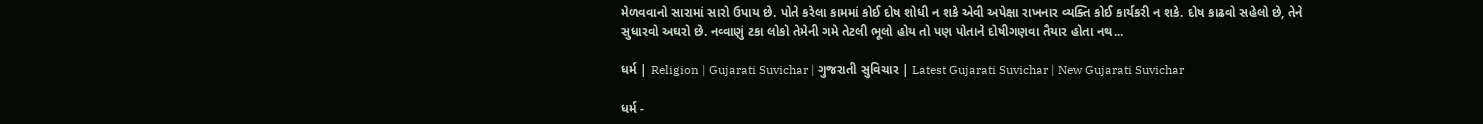મેળવવાનો સારામાં સારો ઉપાય છે. પોતે કરેલા કામમાં કોઈ દોષ શોધી ન શકે એવી અપેક્ષા રાખનાર વ્યક્તિ કોઈ કાર્યકરી ન શકે. દોષ કાઢવો સહેલો છે, તેને સુધારવો અઘરો છે. નવ્વાણું ટકા લોકો તેમેની ગમે તેટલી ભૂલો હોય તો પણ પોતાને દોષીગણવા તૈયાર હોતા નથ...

ધર્મ | Religion | Gujarati Suvichar | ગુજરાતી સુવિચાર | Latest Gujarati Suvichar | New Gujarati Suvichar

ધર્મ -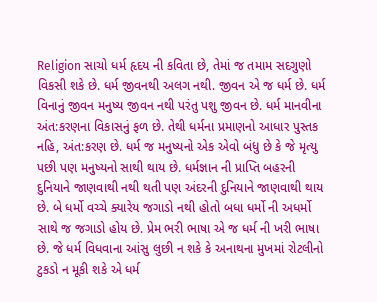Religion સાચો ધર્મ હૃદય ની કવિતા છે, તેમાં જ તમામ સદગુણો વિકસી શકે છે. ધર્મ જીવનથી અલગ નથી. જીવન એ જ ધર્મ છે. ધર્મ વિનાનું જીવન મનુષ્ય જીવન નથી પરંતુ પશુ જીવન છે. ધર્મ માનવીના અંત:કરણના વિકાસનું ફળ છે. તેથી ધર્મના પ્રમાણનો આધાર પુસ્તક નહિ, અંત:કરણ છે. ધર્મ જ મનુષ્યનો એક એવો બંધુ છે કે જે મૃત્યુ પછી પણ મનુષ્યનો સાથી થાય છે. ધર્મજ્ઞાન ની પ્રાપ્તિ બહરની દુનિયાને જાણવાથી નથી થતી પણ અંદરની દુનિયાને જાણવાથી થાય છે. બે ધર્મો વચ્ચે ક્યારેય જગાડો નથી હોતો બધા ધર્મો ની અધર્મો સાથે જ જગાડો હોય છે. પ્રેમ ભરી ભાષા એ જ ધર્મ ની ખરી ભાષા છે. જે ધર્મ વિધવાના આંસુ લુછી ન શકે કે અનાથના મુખમાં રોટલીનો ટુકડો ન મૂકી શકે એ ધર્મ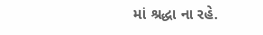માં શ્રદ્ધા ના રહે.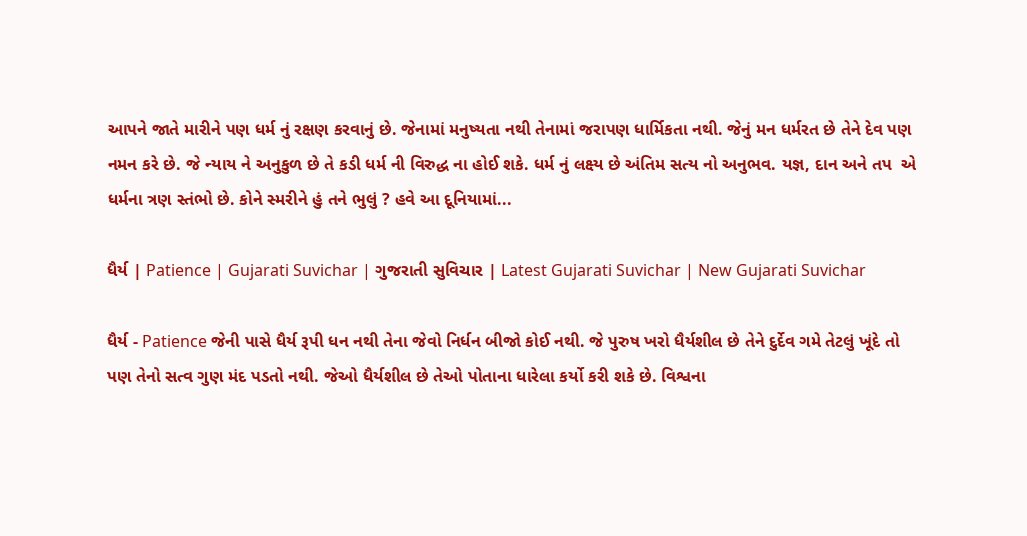આપને જાતે મારીને પણ ધર્મ નું રક્ષણ કરવાનું છે. જેનામાં મનુષ્યતા નથી તેનામાં જરાપણ ધાર્મિકતા નથી. જેનું મન ધર્મરત છે તેને દેવ પણ નમન કરે છે. જે ન્યાય ને અનુકુળ છે તે કડી ધર્મ ની વિરુદ્ધ ના હોઈ શકે. ધર્મ નું લક્ષ્ય છે અંતિમ સત્ય નો અનુભવ. યજ્ઞ, દાન અને તપ  એ ધર્મના ત્રણ સ્તંભો છે. કોને સ્મરીને હું તને ભુલું ? હવે આ દૂનિયામાં...

ધૈર્ય | Patience | Gujarati Suvichar | ગુજરાતી સુવિચાર | Latest Gujarati Suvichar | New Gujarati Suvichar

ધૈર્ય - Patience જેની પાસે ધૈર્ય રૂપી ધન નથી તેના જેવો નિર્ધન બીજો કોઈ નથી. જે પુરુષ ખરો ધૈર્યશીલ છે તેને દુર્દેવ ગમે તેટલું ખૂંદે તો પણ તેનો સત્વ ગુણ મંદ પડતો નથી. જેઓ ધૈર્યશીલ છે તેઓ પોતાના ધારેલા કર્યો કરી શકે છે. વિશ્વના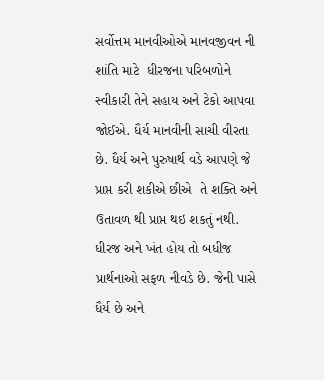સર્વોત્તમ માનવીઓએ માનવજીવન ની શાંતિ માટે  ધીરજના પરિબળોને સ્વીકારી તેને સહાય અને ટેકો આપવા જોઈએ. ધૈર્ય માનવીની સાચી વીરતા છે. ધૈર્ય અને પુરુષાર્થ વડે આપણે જે પ્રાપ્ત કરી શકીએ છીએ  તે શક્તિ અને ઉતાવળ થી પ્રાપ્ત થઇ શકતું નથી. ધીરજ અને ખંત હોય તો બધીજ પ્રાર્થનાઓ સફળ નીવડે છે. જેની પાસે ધૈર્ય છે અને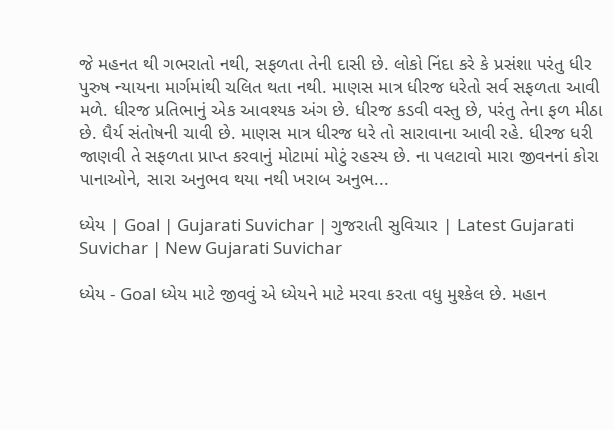જે મહનત થી ગભરાતો નથી, સફળતા તેની દાસી છે. લોકો નિંદા કરે કે પ્રસંશા પરંતુ ધીર પુરુષ ન્યાયના માર્ગમાંથી ચલિત થતા નથી. માણસ માત્ર ધીરજ ધરેતો સર્વ સફળતા આવી મળે. ધીરજ પ્રતિભાનું એક આવશ્યક અંગ છે. ધીરજ કડવી વસ્તુ છે, પરંતુ તેના ફળ મીઠા છે. ધૈર્ય સંતોષની ચાવી છે. માણસ માત્ર ધીરજ ધરે તો સારાવાના આવી રહે. ધીરજ ધરી જાણવી તે સફળતા પ્રાપ્ત કરવાનું મોટામાં મોટું રહસ્ય છે. ના પલટાવો મારા જીવનનાં કોરા પાનાઓને, સારા અનુભવ થયા નથી ખરાબ અનુભ...

ધ્યેય | Goal | Gujarati Suvichar | ગુજરાતી સુવિચાર | Latest Gujarati Suvichar | New Gujarati Suvichar

ધ્યેય - Goal ધ્યેય માટે જીવવું એ ધ્યેયને માટે મરવા કરતા વધુ મુશ્કેલ છે. મહાન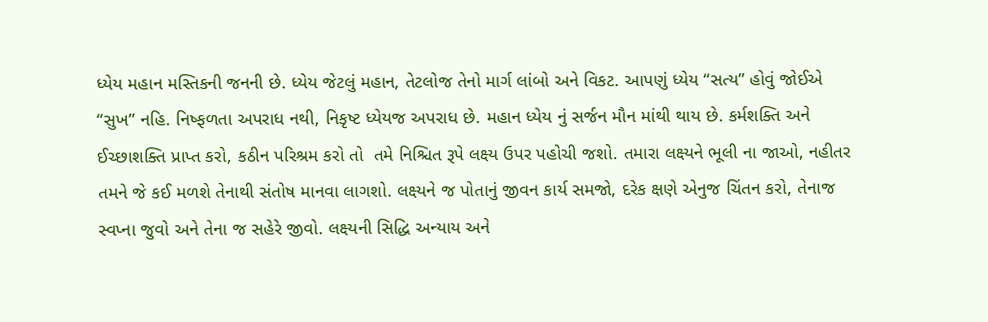ધ્યેય મહાન મસ્તિકની જનની છે. ધ્યેય જેટલું મહાન, તેટલોજ તેનો માર્ગ લાંબો અને વિકટ. આપણું ધ્યેય “સત્ય” હોવું જોઈએ “સુખ” નહિ. નિષ્ફળતા અપરાધ નથી, નિકૃષ્ટ ધ્યેયજ અપરાધ છે. મહાન ધ્યેય નું સર્જન મૌન માંથી થાય છે. કર્મશક્તિ અને ઈચ્છાશક્તિ પ્રાપ્ત કરો, કઠીન પરિશ્રમ કરો તો  તમે નિશ્ચિત રૂપે લક્ષ્ય ઉપર પહોચી જશો. તમારા લક્ષ્યને ભૂલી ના જાઓ, નહીતર તમને જે કઈ મળશે તેનાથી સંતોષ માનવા લાગશો. લક્ષ્યને જ પોતાનું જીવન કાર્ય સમજો, દરેક ક્ષણે એનુજ ચિંતન કરો, તેનાજ સ્વપ્ના જુવો અને તેના જ સહેરે જીવો. લક્ષ્યની સિદ્ધિ અન્યાય અને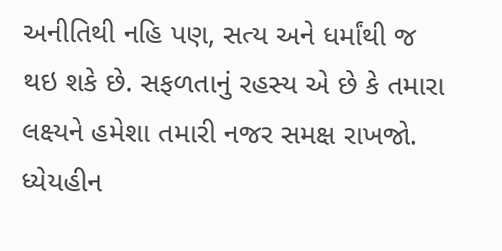અનીતિથી નહિ પણ, સત્ય અને ધર્માંથી જ થઇ શકે છે. સફળતાનું રહસ્ય એ છે કે તમારા લક્ષ્યને હમેશા તમારી નજર સમક્ષ રાખજો. ધ્યેયહીન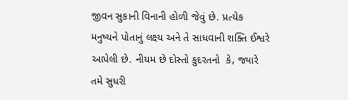જીવન સુકાની વિનાની હોળી જેવું છે. પ્રત્યેક મનુષ્યને પોતાનું લક્ષ્ય અને તે સાધવાની શક્તિ ઈશ્વરે આપેલી છે. નીયમ છે દોસ્તો કુદરતનો  કે, જ્યારે તમે સુધરી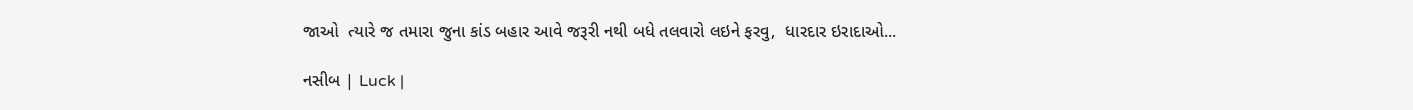જાઓ  ત્યારે જ તમારા જુના કાંડ બહાર આવે જરૂરી નથી બધે તલવારો લઇને ફરવુ,  ધારદાર ઇરાદાઓ...

નસીબ | Luck |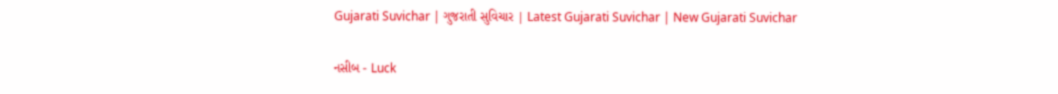Gujarati Suvichar | ગુજરાતી સુવિચાર | Latest Gujarati Suvichar | New Gujarati Suvichar

નસીબ - Luck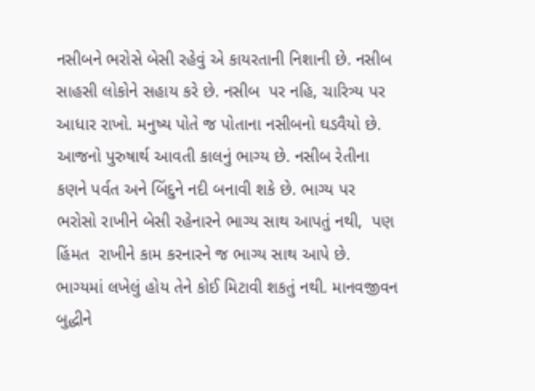નસીબને ભરોસે બેસી રહેવું એ કાયરતાની નિશાની છે. નસીબ  સાહસી લોકોને સહાય કરે છે. નસીબ  પર નહિ, ચારિત્ર્ય પર આધાર રાખો. મનુષ્ય પોતે જ પોતાના નસીબનો ઘડવૈયો છે. આજનો પુરુષાર્થ આવતી કાલનું ભાગ્ય છે. નસીબ રેતીના કણને પર્વત અને બિંદુને નદી બનાવી શકે છે. ભાગ્ય પર ભરોસો રાખીને બેસી રહેનારને ભાગ્ય સાથ આપતું નથી,  પણ હિંમત  રાખીને કામ કરનારને જ ભાગ્ય સાથ આપે છે. ભાગ્યમાં લખેલું હોય તેને કોઈ મિટાવી શકતું નથી. માનવજીવન બુદ્ધીને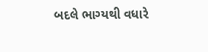બદલે ભાગ્યથી વધારે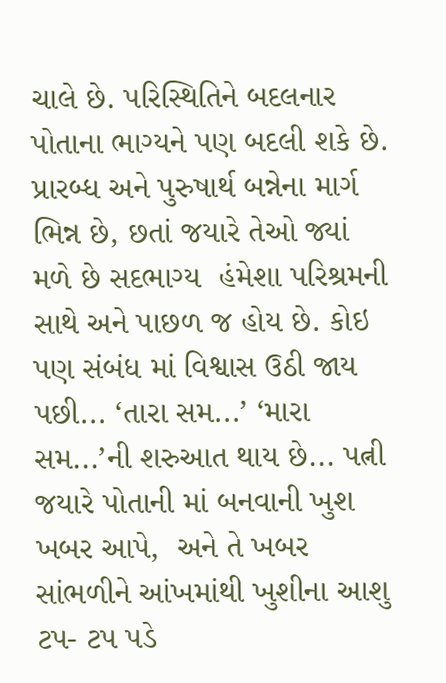ચાલે છે. પરિસ્થિતિને બદલનાર પોતાના ભાગ્યને પણ બદલી શકે છે. પ્રારબ્ધ અને પુરુષાર્થ બન્નેના માર્ગ ભિન્ન છે, છતાં જયારે તેઓ જ્યાં મળે છે સદભાગ્ય  હંમેશા પરિશ્રમની સાથે અને પાછળ જ હોય છે. કોઇ પણ સંબંધ માં વિશ્વાસ ઉઠી જાય પછી... ‘તારા સમ...’ ‘મારા સમ...’ની શરુઆત થાય છે... પત્ની જયારે પોતાની માં બનવાની ખુશ ખબર આપે,  અને તે ખબર સાંભળીને આંખમાંથી ખુશીના આશુ ટપ- ટપ પડે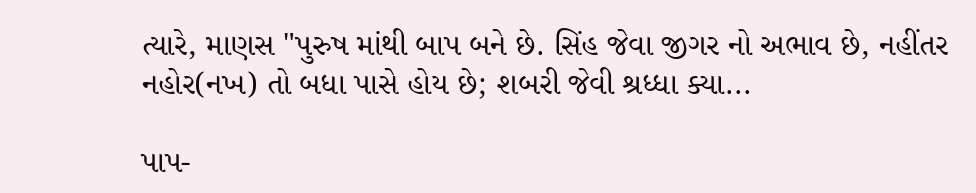ત્યારે, માણસ "પુરુષ માંથી બાપ બને છે. સિંહ જેવા જીગર નો અભાવ છે, નહીંતર નહોર(નખ) તો બધા પાસે હોય છે; શબરી જેવી શ્રધ્ધા ક્યા...

પાપ-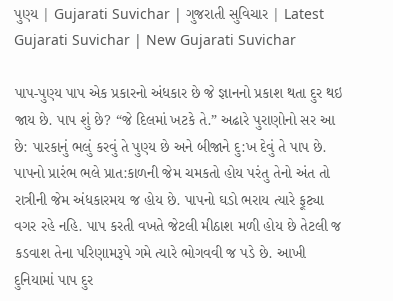પુણ્ય | Gujarati Suvichar | ગુજરાતી સુવિચાર | Latest Gujarati Suvichar | New Gujarati Suvichar

પાપ-પુણ્ય પાપ એક પ્રકારનો અંધકાર છે જે જ્ઞાનનો પ્રકાશ થતા દુર થઇ જાય છે. પાપ શું છે? “જે દિલમાં ખટકે તે.” અઢારે પુરાણોનો સર આ છે: પારકાનું ભલું કરવું તે પુણ્ય છે અને બીજાને દુ:ખ દેવું તે પાપ છે. પાપનો પ્રારંભ ભલે પ્રાત:કાળની જેમ ચમકતો હોય પરંતુ તેનો અંત તો રાત્રીની જેમ અંધકારમય જ હોય છે. પાપનો ઘડો ભરાય ત્યારે ફૂટ્યા વગર રહે નહિ. પાપ કરતી વખતે જેટલી મીઠાશ મળી હોય છે તેટલી જ કડવાશ તેના પરિણામરૂપે ગમે ત્યારે ભોગવવી જ પડે છે. આખી દુનિયામાં પાપ દુર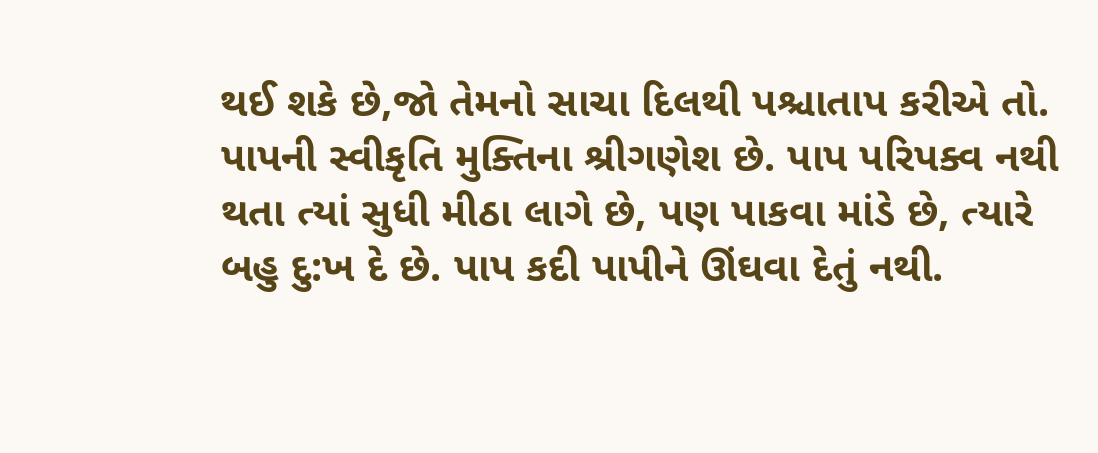થઈ શકે છે,જો તેમનો સાચા દિલથી પશ્ચાતાપ કરીએ તો. પાપની સ્વીકૃતિ મુક્તિના શ્રીગણેશ છે. પાપ પરિપક્વ નથી થતા ત્યાં સુધી મીઠા લાગે છે, પણ પાકવા માંડે છે, ત્યારે બહુ દુ:ખ દે છે. પાપ કદી પાપીને ઊંઘવા દેતું નથી.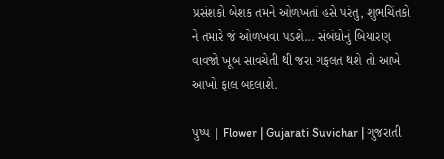પ્રસંશકો બેશક તમને ઓળખતાં હસે પરંતુ, શુભચિંતકો ને તમારે જં ઓળખવા પડશે... સંબંધોનું બિયારણ વાવજો ખૂબ સાવચેતી થી જરા ગફલત થશે તો આખે આખો ફાલ બદલાશે.

પુષ્પ | Flower | Gujarati Suvichar | ગુજરાતી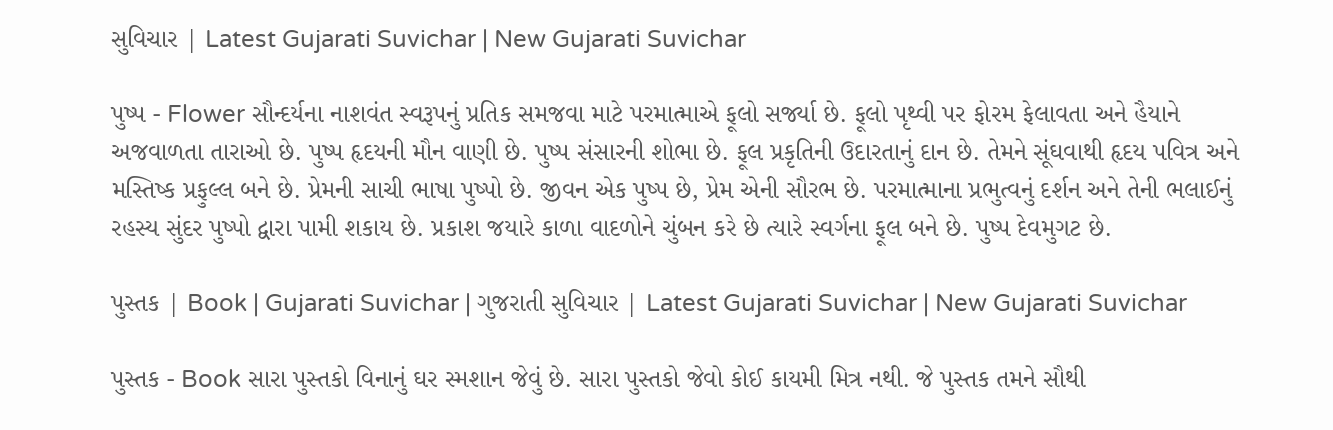સુવિચાર | Latest Gujarati Suvichar | New Gujarati Suvichar

પુષ્પ - Flower સૌન્દર્યના નાશવંત સ્વરૂપનું પ્રતિક સમજવા માટે પરમાત્માએ ફૂલો સર્જ્યા છે. ફૂલો પૃથ્વી પર ફોરમ ફેલાવતા અને હૈયાને અજવાળતા તારાઓ છે. પુષ્પ હૃદયની મૌન વાણી છે. પુષ્પ સંસારની શોભા છે. ફૂલ પ્રકૃતિની ઉદારતાનું દાન છે. તેમને સૂંઘવાથી હૃદય પવિત્ર અને મસ્તિષ્ક પ્રફુલ્લ બને છે. પ્રેમની સાચી ભાષા પુષ્પો છે. જીવન એક પુષ્પ છે, પ્રેમ એની સૌરભ છે. પરમાત્માના પ્રભુત્વનું દર્શન અને તેની ભલાઈનું રહસ્ય સુંદર પુષ્પો દ્વારા પામી શકાય છે. પ્રકાશ જયારે કાળા વાદળોને ચુંબન કરે છે ત્યારે સ્વર્ગના ફૂલ બને છે. પુષ્પ દેવમુગટ છે.

પુસ્તક | Book | Gujarati Suvichar | ગુજરાતી સુવિચાર | Latest Gujarati Suvichar | New Gujarati Suvichar

પુસ્તક - Book સારા પુસ્તકો વિનાનું ઘર સ્મશાન જેવું છે. સારા પુસ્તકો જેવો કોઈ કાયમી મિત્ર નથી. જે પુસ્તક તમને સૌથી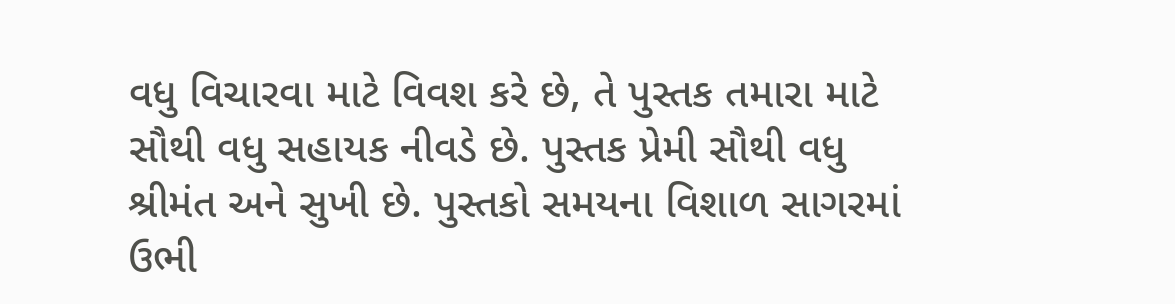વધુ વિચારવા માટે વિવશ કરે છે, તે પુસ્તક તમારા માટે સૌથી વધુ સહાયક નીવડે છે. પુસ્તક પ્રેમી સૌથી વધુ શ્રીમંત અને સુખી છે. પુસ્તકો સમયના વિશાળ સાગરમાં ઉભી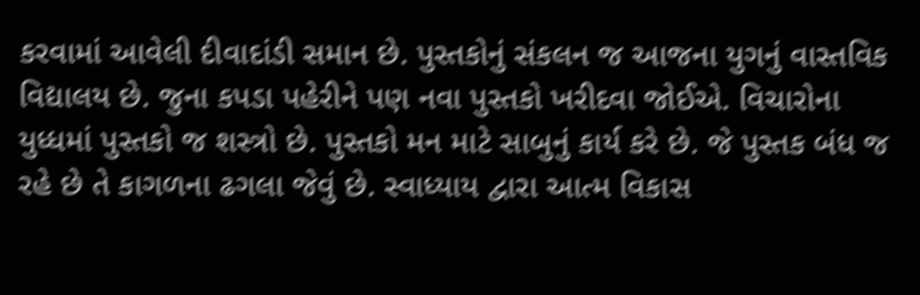કરવામાં આવેલી દીવાદાંડી સમાન છે. પુસ્તકોનું સંકલન જ આજના યુગનું વાસ્તવિક વિદ્યાલય છે. જુના કપડા પહેરીને પણ નવા પુસ્તકો ખરીદવા જોઈએ. વિચારોના યુધ્ધમાં પુસ્તકો જ શસ્ત્રો છે. પુસ્તકો મન માટે સાબુનું કાર્ય કરે છે. જે પુસ્તક બંધ જ રહે છે તે કાગળના ઢગલા જેવું છે. સ્વાધ્યાય દ્વારા આત્મ વિકાસ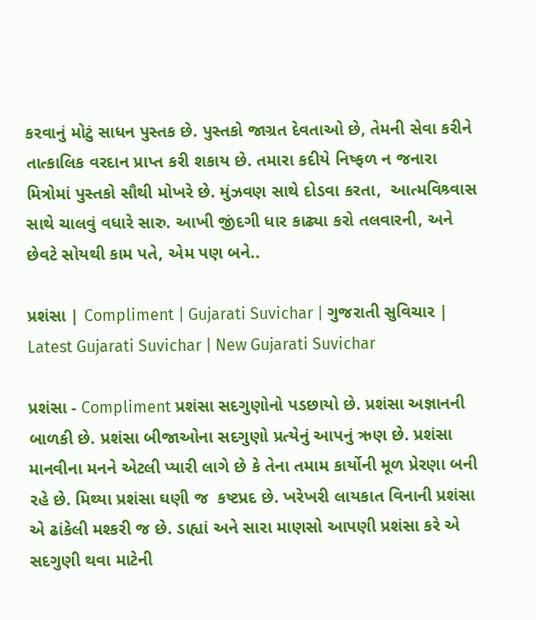કરવાનું મોટું સાધન પુસ્તક છે. પુસ્તકો જાગ્રત દેવતાઓ છે, તેમની સેવા કરીને તાત્કાલિક વરદાન પ્રાપ્ત કરી શકાય છે. તમારા કદીયે નિષ્ફળ ન જનારા મિત્રોમાં પુસ્તકો સૌથી મોખરે છે. મુંઝવણ સાથે દોડવા કરતા,  આત્મવિશ્ર્વાસ સાથે ચાલવું વધારે સારુ. આખી જીંદગી ધાર કાઢ્યા કરો તલવારની, અને છેવટે સોયથી કામ પતે, એમ પણ બને..

પ્રશંસા | Compliment | Gujarati Suvichar | ગુજરાતી સુવિચાર | Latest Gujarati Suvichar | New Gujarati Suvichar

પ્રશંસા - Compliment પ્રશંસા સદગુણોનો પડછાયો છે. પ્રશંસા અજ્ઞાનની બાળકી છે. પ્રશંસા બીજાઓના સદગુણો પ્રત્યેનું આપનું ઋણ છે. પ્રશંસા માનવીના મનને એટલી પ્યારી લાગે છે કે તેના તમામ કાર્યોની મૂળ પ્રેરણા બની રહે છે. મિથ્યા પ્રશંસા ઘણી જ  કષ્ટપ્રદ છે. ખરેખરી લાયકાત વિનાની પ્રશંસા એ ઢાંકેલી મશ્કરી જ છે. ડાહ્યાં અને સારા માણસો આપણી પ્રશંસા કરે એ સદગુણી થવા માટેની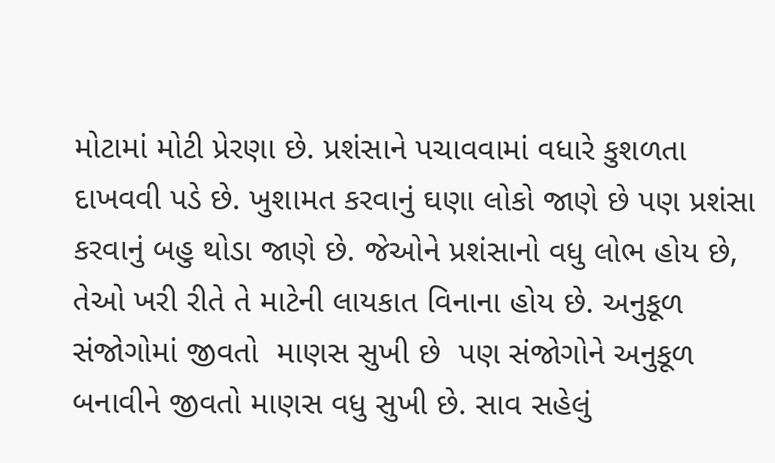મોટામાં મોટી પ્રેરણા છે. પ્રશંસાને પચાવવામાં વધારે કુશળતા દાખવવી પડે છે. ખુશામત કરવાનું ઘણા લોકો જાણે છે પણ પ્રશંસા કરવાનું બહુ થોડા જાણે છે. જેઓને પ્રશંસાનો વધુ લોભ હોય છે, તેઓ ખરી રીતે તે માટેની લાયકાત વિનાના હોય છે. અનુકૂળ સંજોગોમાં જીવતો  માણસ સુખી છે  પણ સંજોગોને અનુકૂળ બનાવીને જીવતો માણસ વધુ સુખી છે. સાવ સહેલું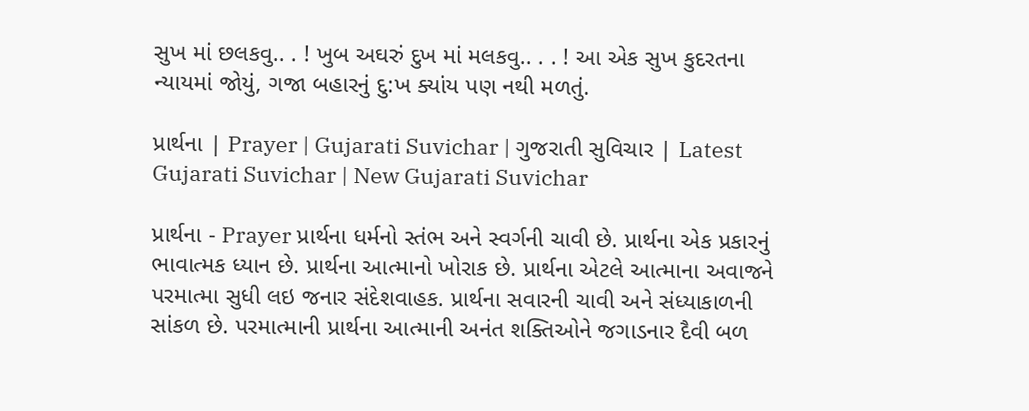સુખ માં છલકવુ.. . ! ખુબ અઘરું દુખ માં મલકવુ.. . . ! આ એક સુખ કુદરતના ન્યાયમાં જોયું, ગજા બહારનું દુ:ખ ક્યાંય પણ નથી મળતું.

પ્રાર્થના | Prayer | Gujarati Suvichar | ગુજરાતી સુવિચાર | Latest Gujarati Suvichar | New Gujarati Suvichar

પ્રાર્થના - Prayer પ્રાર્થના ધર્મનો સ્તંભ અને સ્વર્ગની ચાવી છે. પ્રાર્થના એક પ્રકારનું ભાવાત્મક ધ્યાન છે. પ્રાર્થના આત્માનો ખોરાક છે. પ્રાર્થના એટલે આત્માના અવાજને પરમાત્મા સુધી લઇ જનાર સંદેશવાહક. પ્રાર્થના સવારની ચાવી અને સંધ્યાકાળની સાંકળ છે. પરમાત્માની પ્રાર્થના આત્માની અનંત શક્તિઓને જગાડનાર દૈવી બળ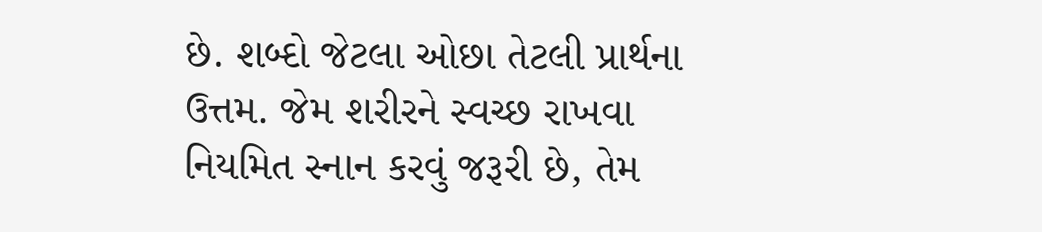છે. શબ્દો જેટલા ઓછા તેટલી પ્રાર્થના ઉત્તમ. જેમ શરીરને સ્વચ્છ રાખવા નિયમિત સ્નાન કરવું જરૂરી છે, તેમ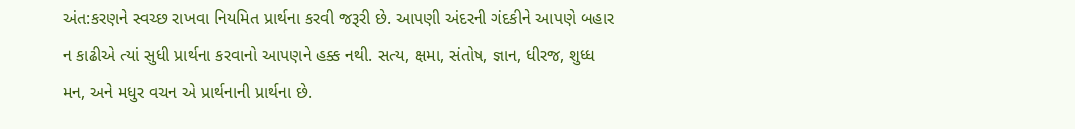અંત:કરણને સ્વચ્છ રાખવા નિયમિત પ્રાર્થના કરવી જરૂરી છે. આપણી અંદરની ગંદકીને આપણે બહાર ન કાઢીએ ત્યાં સુધી પ્રાર્થના કરવાનો આપણને હક્ક નથી. સત્ય, ક્ષમા, સંતોષ, જ્ઞાન, ધીરજ, શુધ્ધ મન, અને મધુર વચન એ પ્રાર્થનાની પ્રાર્થના છે.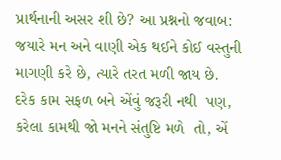પ્રાર્થનાની અસર શી છે? આ પ્રશ્નનો જવાબ: જયારે મન અને વાણી એક થઈને કોઈ વસ્તુની માગણી કરે છે, ત્યારે તરત મળી જાય છે. દરેક કામ સફળ બને એંવું જરૂરી નથી  પણ, કરેલા કામથી જો મનને સંતુષ્ટિ મળે  તો, એં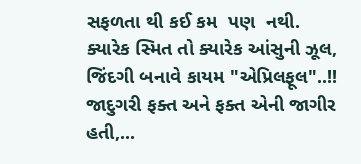સફળતા થી કઈ કમ  પણ  નથી. ક્યારેક સ્મિત તો ક્યારેક આંસુની ઝૂલ, જિંદગી બનાવે કાયમ "એપ્રિલફૂલ"..!! જાદુગરી ફક્ત અને ફક્ત એની જાગીર હતી,...